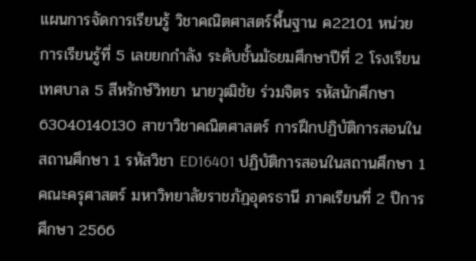แผนการจัดการเรียนรู้ วิชาคณิตศาสตร์พื้นฐาน ค22101 หน่วยการเรียนรู้ที่ 5 เลขยกกำลัง ระดับชั้นมัธยมศึกษาปีที่ 2 โรงเรียนเทศบาล 5 สีหรักษ์วิทยา นายวุฒิชัย ร่วมจิตร รหัสนักศึกษา 63040140130 สาขาวิชาคณิตศาสตร์ การฝึกปฏิบัติการสอนในสถานศึกษา 1 รหัสวิชา ED16401 ปฏิบัติการสอนในสถานศึกษา 1 คณะครุศาสตร์ มหาวิทยาลัยราชภัฏอุดรธานี ภาคเรียนที่ 2 ปีการศึกษา 2566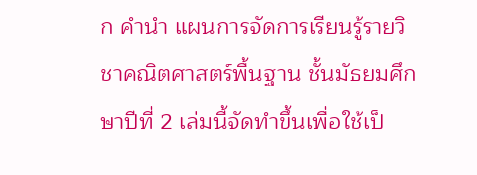ก คำนำ แผนการจัดการเรียนรู้รายวิชาคณิตศาสตร์พื้นฐาน ชั้นมัธยมศึกษาปีที่ 2 เล่มนี้จัดทำขึ้นเพื่อใช้เป็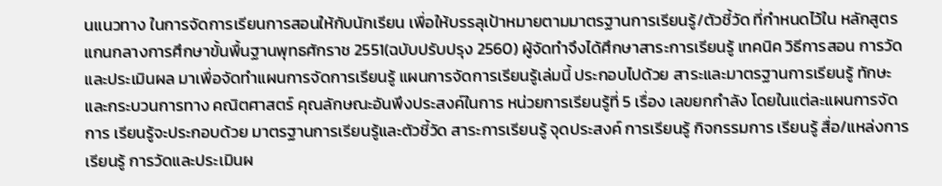นแนวทาง ในการจัดการเรียนการสอนให้กับนักเรียน เพื่อให้บรรลุเป้าหมายตามมาตรฐานการเรียนรู้/ตัวชี้วัด ที่กำหนดไว้ใน หลักสูตรแกนกลางการศึกษาขั้นพื้นฐานพุทธศักราช 2551(ฉบับปรับปรุง 2560) ผู้จัดทำจึงได้ศึกษาสาระการเรียนรู้ เทคนิค วิธีการสอน การวัดและประเมินผล มาเพื่อจัดทำแผนการจัดการเรียนรู้ แผนการจัดการเรียนรู้เล่มนี้ ประกอบไปด้วย สาระและมาตรฐานการเรียนรู้ ทักษะและกระบวนการทาง คณิตศาสตร์ คุณลักษณะอันพึงประสงค์ในการ หน่วยการเรียนรู้ที่ 5 เรื่อง เลขยกกำลัง โดยในแต่ละแผนการจัดการ เรียนรู้จะประกอบด้วย มาตรฐานการเรียนรู้และตัวชี้วัด สาระการเรียนรู้ จุดประสงค์ การเรียนรู้ กิจกรรมการ เรียนรู้ สื่อ/แหล่งการเรียนรู้ การวัดและประเมินผ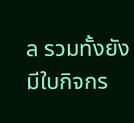ล รวมทั้งยังมีใบกิจกร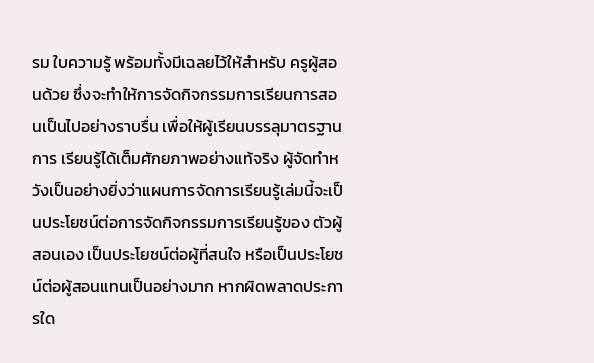รม ใบความรู้ พร้อมทั้งมีเฉลยไว้ให้สำหรับ ครูผู้สอนด้วย ซึ่งจะทำให้การจัดกิจกรรมการเรียนการสอนเป็นไปอย่างราบรื่น เพื่อให้ผู้เรียนบรรลุมาตรฐานการ เรียนรู้ได้เต็มศักยภาพอย่างแท้จริง ผู้จัดทำหวังเป็นอย่างยิ่งว่าแผนการจัดการเรียนรู้เล่มนี้จะเป็นประโยชน์ต่อการจัดกิจกรรมการเรียนรู้ของ ตัวผู้สอนเอง เป็นประโยชน์ต่อผู้ที่สนใจ หรือเป็นประโยชน์ต่อผู้สอนแทนเป็นอย่างมาก หากผิดพลาดประการใด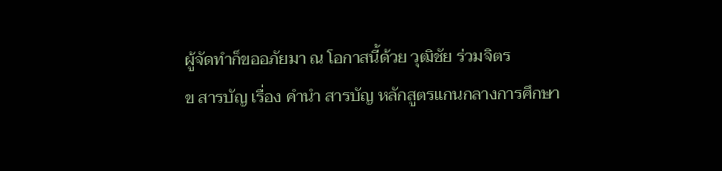ผู้จัดทำก็ขออภัยมา ณ โอกาสนี้ด้วย วุฒิชัย ร่วมจิตร
ข สารบัญ เรื่อง คำนำ สารบัญ หลักสูตรแกนกลางการศึกษา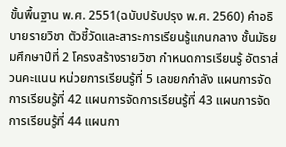ขั้นพื้นฐาน พ.ศ. 2551(ฉบับปรับปรุง พ.ศ. 2560) คำอธิบายรายวิชา ตัวชี้วัดและสาระการเรียนรู้แกนกลาง ชั้นมัธยมศึกษาปีที่ 2 โครงสร้างรายวิชา กำหนดการเรียนรู้ อัตราส่วนคะแนน หน่วยการเรียนรู้ที่ 5 เลขยกกำลัง แผนการจัดการเรียนรู้ที่ 42 แผนการจัดการเรียนรู้ที่ 43 แผนการจัดการเรียนรู้ที่ 44 แผนกา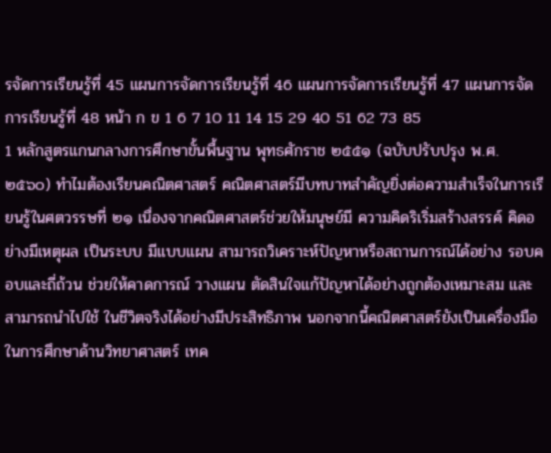รจัดการเรียนรู้ที่ 45 แผนการจัดการเรียนรู้ที่ 46 แผนการจัดการเรียนรู้ที่ 47 แผนการจัดการเรียนรู้ที่ 48 หน้า ก ข 1 6 7 10 11 14 15 29 40 51 62 73 85
1 หลักสูตรแกนกลางการศึกษาขั้นพื้นฐาน พุทธศักราช ๒๕๕๑ (ฉบับปรับปรุง พ.ศ. ๒๕๖๐) ทำไมต้องเรียนคณิตศาสตร์ คณิตศาสตร์มีบทบาทสำคัญยิ่งต่อความสำเร็จในการเรียนรู้ในศตวรรษที่ ๒๑ เนื่องจากคณิตศาสตร์ช่วยให้มนุษย์มี ความคิดริเริ่มสร้างสรรค์ คิดอย่างมีเหตุผล เป็นระบบ มีแบบแผน สามารถวิเคราะห์ปัญหาหรือสถานการณ์ได้อย่าง รอบคอบและถี่ถ้วน ช่วยให้คาดการณ์ วางแผน ตัดสินใจแก้ปัญหาได้อย่างถูกต้องเหมาะสม และสามารถนำไปใช้ ในชีวิตจริงได้อย่างมีประสิทธิภาพ นอกจากนี้คณิตศาสตร์ยังเป็นเครื่องมือในการศึกษาด้านวิทยาศาสตร์ เทค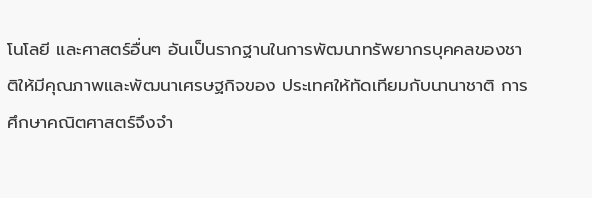โนโลยี และศาสตร์อื่นๆ อันเป็นรากฐานในการพัฒนาทรัพยากรบุคคลของชาติให้มีคุณภาพและพัฒนาเศรษฐกิจของ ประเทศให้ทัดเทียมกับนานาชาติ การศึกษาคณิตศาสตร์จึงจำ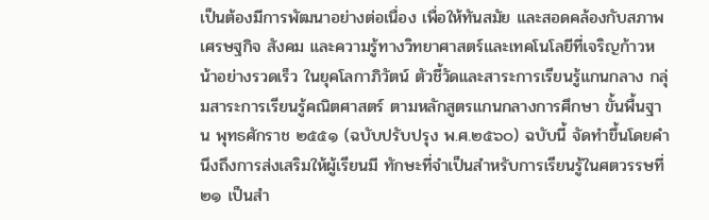เป็นต้องมีการพัฒนาอย่างต่อเนื่อง เพื่อให้ทันสมัย และสอดคล้องกับสภาพเศรษฐกิจ สังคม และความรู้ทางวิทยาศาสตร์และเทคโนโลยีที่เจริญก้าวหน้าอย่างรวดเร็ว ในยุคโลกาภิวัตน์ ตัวชี้วัดและสาระการเรียนรู้แกนกลาง กลุ่มสาระการเรียนรู้คณิตศาสตร์ ตามหลักสูตรแกนกลางการศึกษา ขั้นพื้นฐาน พุทธศักราช ๒๕๕๑ (ฉบับปรับปรุง พ.ศ.๒๕๖๐) ฉบับนี้ จัดทำขึ้นโดยคำนึงถึงการส่งเสริมให้ผู้เรียนมี ทักษะที่จำเป็นสำหรับการเรียนรู้ในศตวรรษที่ ๒๑ เป็นสำ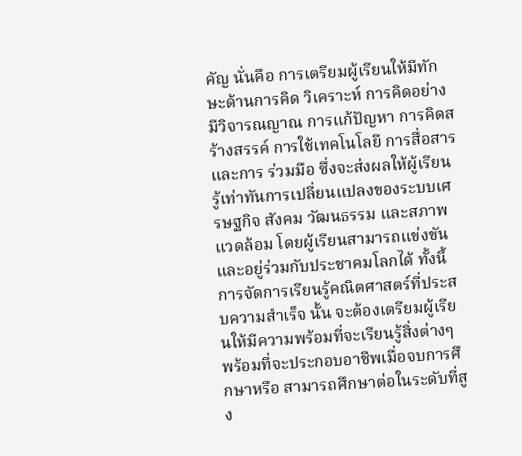คัญ นั่นคือ การเตรียมผู้เรียนให้มีทักษะด้านการคิด วิเคราะห์ การคิดอย่างมีวิจารณญาณ การแก้ปัญหา การคิดสร้างสรรค์ การใช้เทคโนโลยี การสื่อสารและการ ร่วมมือ ซึ่งจะส่งผลให้ผู้เรียนรู้เท่าทันการเปลี่ยนแปลงของระบบเศรษฐกิจ สังคม วัฒนธรรม และสภาพแวดล้อม โดยผู้เรียนสามารถแข่งขันและอยู่ร่วมกับประชาคมโลกได้ ทั้งนี้การจัดการเรียนรู้คณิตศาสตร์ที่ประสบความสำเร็จ นั้น จะต้องเตรียมผู้เรียนให้มีความพร้อมที่จะเรียนรู้สิ่งต่างๆ พร้อมที่จะประกอบอาชีพเมื่อจบการศึกษาหรือ สามารถศึกษาต่อในระดับที่สูง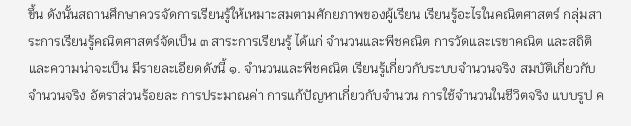ขึ้น ดังนั้นสถานศึกษาควรจัดการเรียนรู้ให้เหมาะสมตามศักยภาพของผู้เรียน เรียนรู้อะไรในคณิตศาสตร์ กลุ่มสาระการเรียนรู้คณิตศาสตร์จัดเป็น ๓ สาระการเรียนรู้ ได้แก่ จำนวนและพีชคณิต การวัดและเรขาคณิต และสถิติและความน่าจะเป็น มีรายละเอียดดังนี้ ๑. จำนวนและพีชคณิต เรียนรู้เกี่ยวกับระบบจำนวนจริง สมบัติเกี่ยวกับจำนวนจริง อัตราส่วนร้อยละ การประมาณค่า การแก้ปัญหาเกี่ยวกับจำนวน การใช้จำนวนในชีวิตจริง แบบรูป ค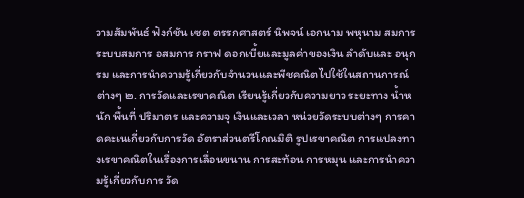วามสัมพันธ์ ฟังก์ชัน เซต ตรรกศาสตร์ นิพจน์ เอกนาม พหุนาม สมการ ระบบสมการ อสมการ กราฟ ดอกเบี้ยและมูลค่าของเงิน ลำดับและ อนุกรม และการนำความรู้เกี่ยวกับจำนวนและพีชคณิตไปใช้ในสถานการณ์ต่างๆ ๒. การวัดและเรขาคณิต เรียนรู้เกี่ยวกับความยาว ระยะทาง น้ำหนัก พื้นที่ ปริมาตร และความจุ เงินและเวลา หน่วยวัดระบบต่างๆ การคาดคะเนเกี่ยวกับการวัด อัตราส่วนตรีโกณมิติ รูปเรขาคณิต การแปลงทางเรขาคณิตในเรื่องการเลื่อนขนาน การสะท้อน การหมุน และการนำความรู้เกี่ยวกับการ วัด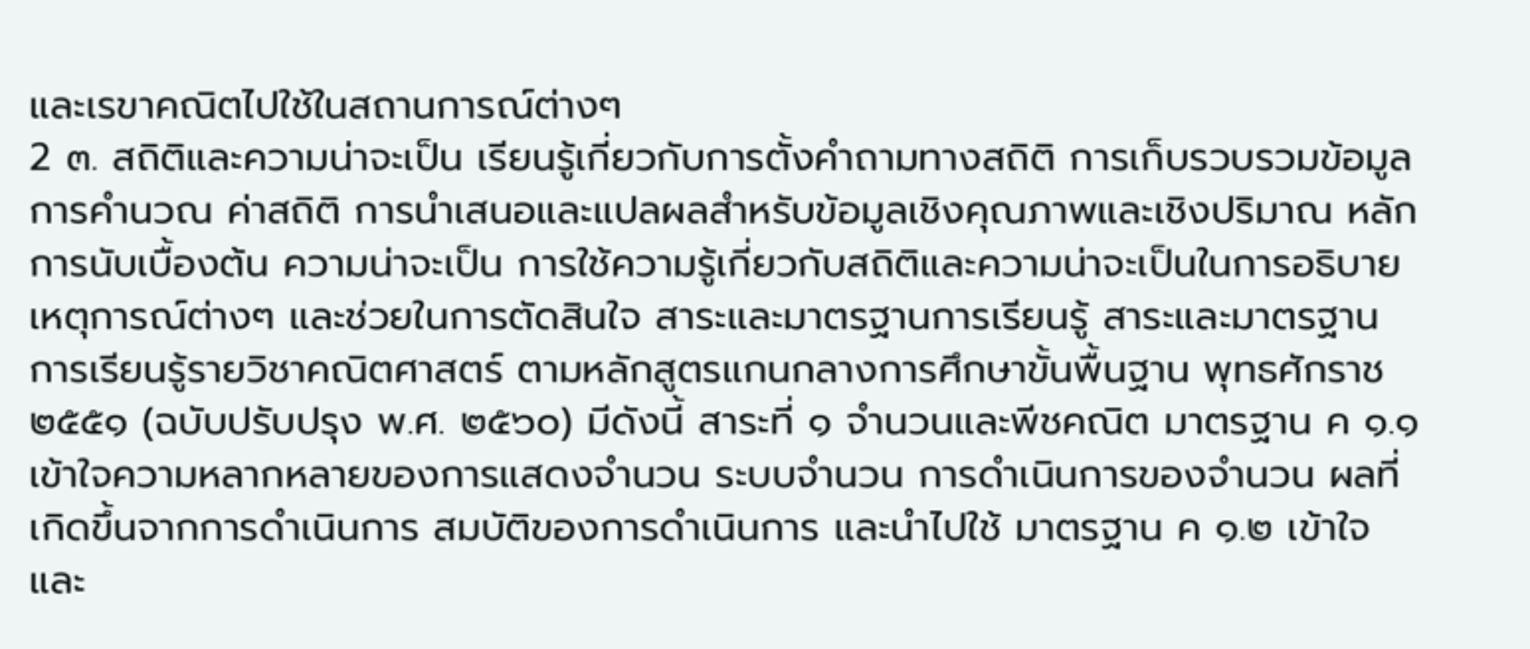และเรขาคณิตไปใช้ในสถานการณ์ต่างๆ
2 ๓. สถิติและความน่าจะเป็น เรียนรู้เกี่ยวกับการตั้งคำถามทางสถิติ การเก็บรวบรวมข้อมูล การคำนวณ ค่าสถิติ การนำเสนอและแปลผลสำหรับข้อมูลเชิงคุณภาพและเชิงปริมาณ หลักการนับเบื้องต้น ความน่าจะเป็น การใช้ความรู้เกี่ยวกับสถิติและความน่าจะเป็นในการอธิบายเหตุการณ์ต่างๆ และช่วยในการตัดสินใจ สาระและมาตรฐานการเรียนรู้ สาระและมาตรฐานการเรียนรู้รายวิชาคณิตศาสตร์ ตามหลักสูตรแกนกลางการศึกษาขั้นพื้นฐาน พุทธศักราช ๒๕๕๑ (ฉบับปรับปรุง พ.ศ. ๒๕๖๐) มีดังนี้ สาระที่ ๑ จำนวนและพีชคณิต มาตรฐาน ค ๑.๑ เข้าใจความหลากหลายของการแสดงจำนวน ระบบจำนวน การดำเนินการของจำนวน ผลที่เกิดขึ้นจากการดำเนินการ สมบัติของการดำเนินการ และนำไปใช้ มาตรฐาน ค ๑.๒ เข้าใจและ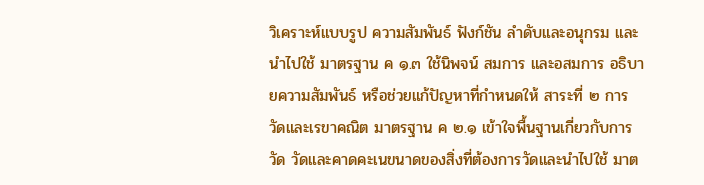วิเคราะห์แบบรูป ความสัมพันธ์ ฟังก์ชัน ลำดับและอนุกรม และนำไปใช้ มาตรฐาน ค ๑.๓ ใช้นิพจน์ สมการ และอสมการ อธิบายความสัมพันธ์ หรือช่วยแก้ปัญหาที่กำหนดให้ สาระที่ ๒ การวัดและเรขาคณิต มาตรฐาน ค ๒.๑ เข้าใจพื้นฐานเกี่ยวกับการวัด วัดและคาดคะเนขนาดของสิ่งที่ต้องการวัดและนำไปใช้ มาต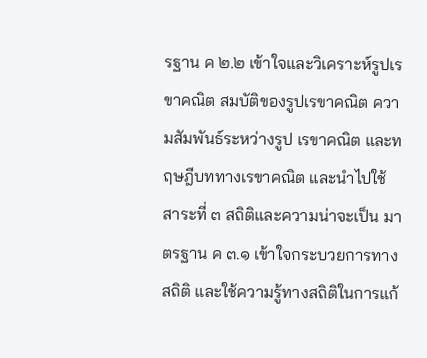รฐาน ค ๒.๒ เข้าใจและวิเคราะห์รูปเรขาคณิต สมบัติของรูปเรขาคณิต ความสัมพันธ์ระหว่างรูป เรขาคณิต และทฤษฎีบททางเรขาคณิต และนำไปใช้ สาระที่ ๓ สถิติและความน่าจะเป็น มาตรฐาน ค ๓.๑ เข้าใจกระบวยการทางสถิติ และใช้ความรู้ทางสถิติในการแก้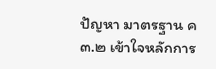ปัญหา มาตรฐาน ค ๓.๒ เข้าใจหลักการ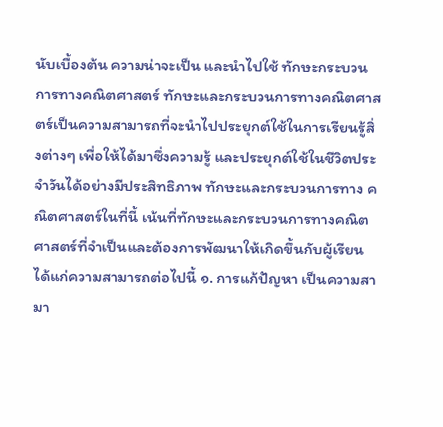นับเบื้องต้น ความน่าจะเป็น และนำไปใช้ ทักษะกระบวนการทางคณิตศาสตร์ ทักษะและกระบวนการทางคณิตศาสตร์เป็นความสามารถที่จะนำไปประยุกต์ใช้ในการเรียนรู้สิ่งต่างๆ เพื่อให้ได้มาซึ่งความรู้ และประยุกต์ใช้ในชีวิตประจำวันได้อย่างมีประสิทธิภาพ ทักษะและกระบวนการทาง คณิตศาสตร์ในที่นี้ เน้นที่ทักษะและกระบวนการทางคณิตศาสตร์ที่จำเป็นและต้องการพัฒนาให้เกิดขึ้นกับผู้เรียน ได้แก่ความสามารถต่อไปนี้ ๑. การแก้ปัญหา เป็นความสามา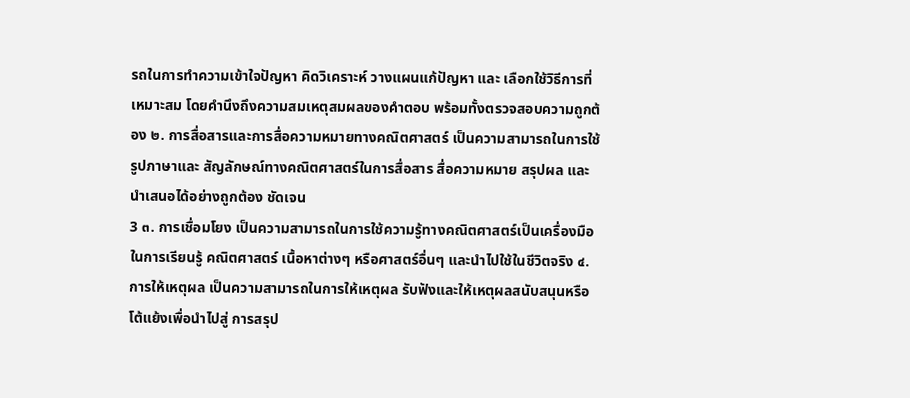รถในการทำความเข้าใจปัญหา คิดวิเคราะห์ วางแผนแก้ปัญหา และ เลือกใช้วิธีการที่เหมาะสม โดยคำนึงถึงความสมเหตุสมผลของคำตอบ พร้อมทั้งตรวจสอบความถูกต้อง ๒. การสื่อสารและการสื่อความหมายทางคณิตศาสตร์ เป็นความสามารถในการใช้รูปภาษาและ สัญลักษณ์ทางคณิตศาสตร์ในการสื่อสาร สื่อความหมาย สรุปผล และนำเสนอได้อย่างถูกต้อง ชัดเจน
3 ๓. การเชื่อมโยง เป็นความสามารถในการใช้ความรู้ทางคณิตศาสตร์เป็นเครื่องมือในการเรียนรู้ คณิตศาสตร์ เนื้อหาต่างๆ หรือศาสตร์อื่นๆ และนำไปใช้ในชีวิตจริง ๔. การให้เหตุผล เป็นความสามารถในการให้เหตุผล รับฟังและให้เหตุผลสนับสนุนหรือโต้แย้งเพื่อนำไปสู่ การสรุป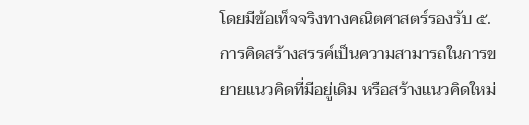โดยมีข้อเท็จจริงทางคณิตศาสตร์รองรับ ๕. การคิดสร้างสรรค์เป็นความสามารถในการขยายแนวคิดที่มีอยู่เดิม หรือสร้างแนวคิดใหม่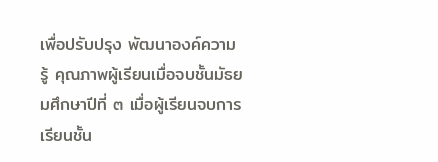เพื่อปรับปรุง พัฒนาองค์ความรู้ คุณภาพผู้เรียนเมื่อจบชั้นมัธยมศึกษาปีที่ ๓ เมื่อผู้เรียนจบการเรียนชั้น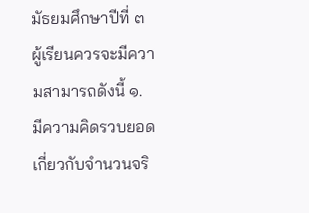มัธยมศึกษาปีที่ ๓ ผู้เรียนควรจะมีความสามารถดังนี้ ๑. มีความคิดรวบยอดเกี่ยวกับจำนวนจริ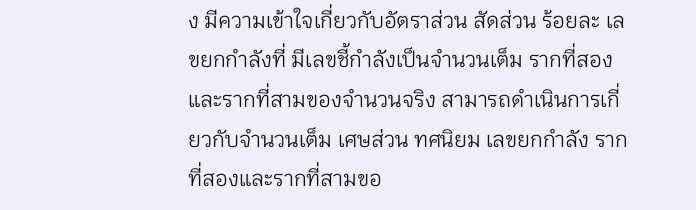ง มีความเข้าใจเกี่ยวกับอัตราส่วน สัดส่วน ร้อยละ เลขยกกำลังที่ มีเลขชี้กำลังเป็นจำนวนเต็ม รากที่สองและรากที่สามของจำนวนจริง สามารถดำเนินการเกี่ยวกับจำนวนเต็ม เศษส่วน ทศนิยม เลขยกกำลัง รากที่สองและรากที่สามขอ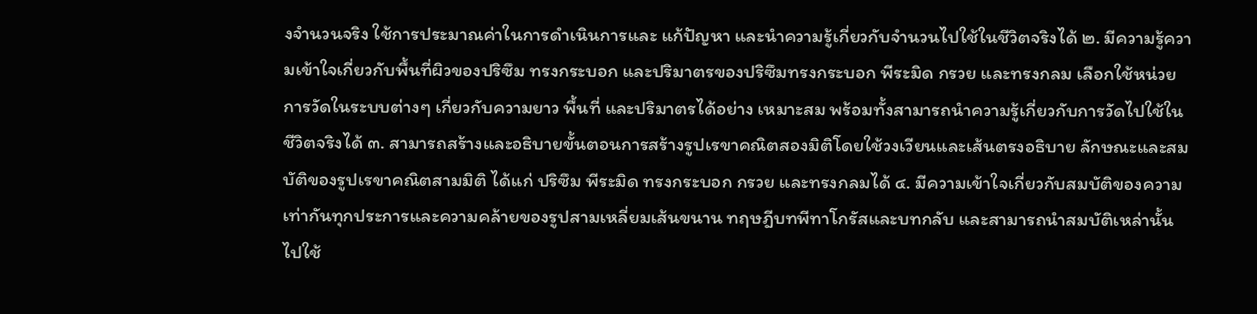งจำนวนจริง ใช้การประมาณค่าในการดำเนินการและ แก้ปัญหา และนำความรู้เกี่ยวกับจำนวนไปใช้ในชีวิตจริงได้ ๒. มีความรู้ความเข้าใจเกี่ยวกับพื้นที่ผิวของปริซึม ทรงกระบอก และปริมาตรของปริซึมทรงกระบอก พีระมิด กรวย และทรงกลม เลือกใช้หน่วยการวัดในระบบต่างๆ เกี่ยวกับความยาว พื้นที่ และปริมาตรได้อย่าง เหมาะสม พร้อมทั้งสามารถนำความรู้เกี่ยวกับการวัดไปใช้ในชีวิตจริงได้ ๓. สามารถสร้างและอธิบายขั้นตอนการสร้างรูปเรขาคณิตสองมิติโดยใช้วงเวียนและเส้นตรงอธิบาย ลักษณะและสมบัติของรูปเรขาคณิตสามมิติ ได้แก่ ปริซึม พีระมิด ทรงกระบอก กรวย และทรงกลมได้ ๔. มีความเข้าใจเกี่ยวกับสมบัติของความเท่ากันทุกประการและความคล้ายของรูปสามเหลี่ยมเส้นขนาน ทฤษฎีบทพีทาโกรัสและบทกลับ และสามารถนำสมบัติเหล่านั้นไปใช้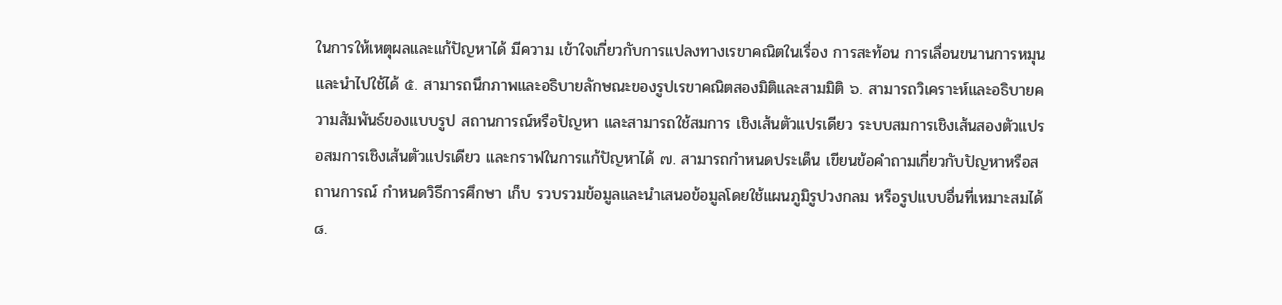ในการให้เหตุผลและแก้ปัญหาได้ มีความ เข้าใจเกี่ยวกับการแปลงทางเรขาคณิตในเรื่อง การสะท้อน การเลื่อนขนานการหมุน และนำไปใช้ได้ ๕. สามารถนึกภาพและอธิบายลักษณะของรูปเรขาคณิตสองมิติและสามมิติ ๖. สามารถวิเคราะห์และอธิบายความสัมพันธ์ของแบบรูป สถานการณ์หรือปัญหา และสามารถใช้สมการ เชิงเส้นตัวแปรเดียว ระบบสมการเชิงเส้นสองตัวแปร อสมการเชิงเส้นตัวแปรเดียว และกราฟในการแก้ปัญหาได้ ๗. สามารถกำหนดประเด็น เขียนข้อคำถามเกี่ยวกับปัญหาหรือสถานการณ์ กำหนดวิธีการศึกษา เก็บ รวบรวมข้อมูลและนำเสนอข้อมูลโดยใช้แผนภูมิรูปวงกลม หรือรูปแบบอื่นที่เหมาะสมได้ ๘.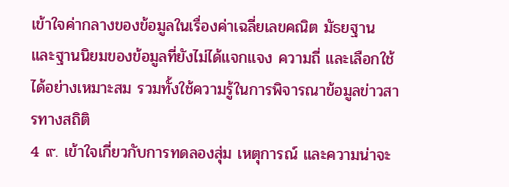เข้าใจค่ากลางของข้อมูลในเรื่องค่าเฉลี่ยเลขคณิต มัธยฐาน และฐานนิยมของข้อมูลที่ยังไม่ได้แจกแจง ความถี่ และเลือกใช้ได้อย่างเหมาะสม รวมทั้งใช้ความรู้ในการพิจารณาข้อมูลข่าวสารทางสถิติ
4 ๙. เข้าใจเกี่ยวกับการทดลองสุ่ม เหตุการณ์ และความน่าจะ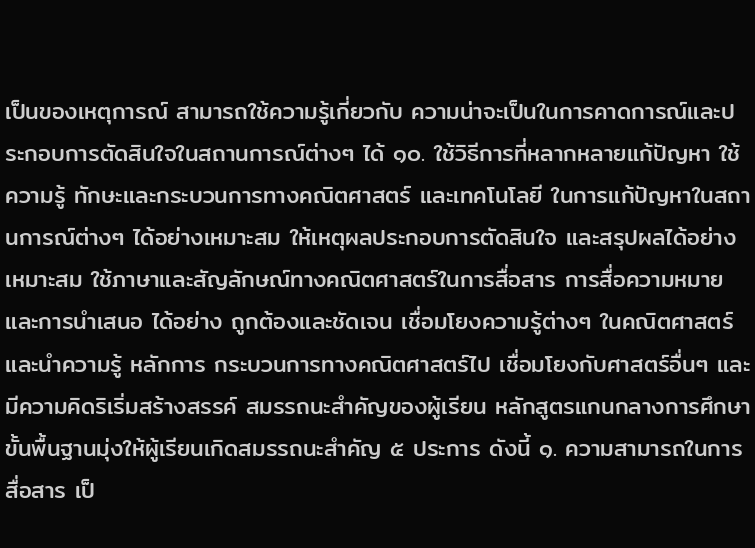เป็นของเหตุการณ์ สามารถใช้ความรู้เกี่ยวกับ ความน่าจะเป็นในการคาดการณ์และประกอบการตัดสินใจในสถานการณ์ต่างๆ ได้ ๑๐. ใช้วิธีการที่หลากหลายแก้ปัญหา ใช้ความรู้ ทักษะและกระบวนการทางคณิตศาสตร์ และเทคโนโลยี ในการแก้ปัญหาในสถานการณ์ต่างๆ ได้อย่างเหมาะสม ให้เหตุผลประกอบการตัดสินใจ และสรุปผลได้อย่าง เหมาะสม ใช้ภาษาและสัญลักษณ์ทางคณิตศาสตร์ในการสื่อสาร การสื่อความหมายและการนำเสนอ ได้อย่าง ถูกต้องและชัดเจน เชื่อมโยงความรู้ต่างๆ ในคณิตศาสตร์ และนำความรู้ หลักการ กระบวนการทางคณิตศาสตร์ไป เชื่อมโยงกับศาสตร์อื่นๆ และมีความคิดริเริ่มสร้างสรรค์ สมรรถนะสำคัญของผู้เรียน หลักสูตรแกนกลางการศึกษาขั้นพื้นฐานมุ่งให้ผู้เรียนเกิดสมรรถนะสำคัญ ๕ ประการ ดังนี้ ๑. ความสามารถในการสื่อสาร เป็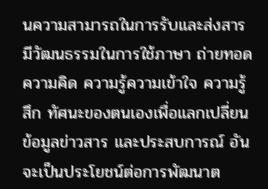นความสามารถในการรับและส่งสาร มีวัฒนธรรมในการใช้ภาษา ถ่ายทอดความคิด ความรู้ความเข้าใจ ความรู้สึก ทัศนะของตนเองเพื่อแลกเปลี่ยนข้อมูลข่าวสาร และประสบการณ์ อันจะเป็นประโยชน์ต่อการพัฒนาต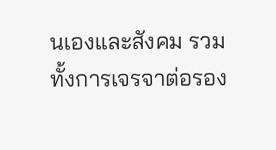นเองและสังคม รวมทั้งการเจรจาต่อรอง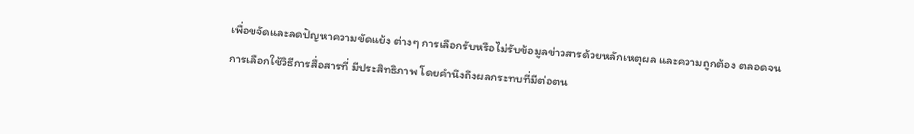เพื่อขจัดและลดปัญหาความขัดแย้ง ต่างๆ การเลือกรับหรือไม่รับข้อมูลข่าวสารด้วยหลักเหตุผล และความถูกต้อง ตลอดจนการเลือกใช้วิธีการสื่อสารที่ มีประสิทธิภาพ โดยคำนึงถึงผลกระทบที่มีต่อตน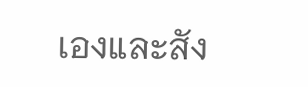เองและสัง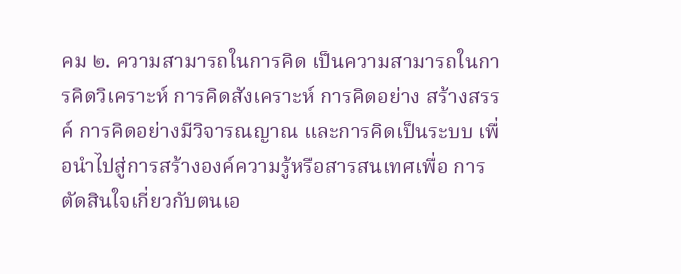คม ๒. ความสามารถในการคิด เป็นความสามารถในการคิดวิเคราะห์ การคิดสังเคราะห์ การคิดอย่าง สร้างสรรค์ การคิดอย่างมีวิจารณญาณ และการคิดเป็นระบบ เพื่อนำไปสู่การสร้างองค์ความรู้หรือสารสนเทศเพื่อ การตัดสินใจเกี่ยวกับตนเอ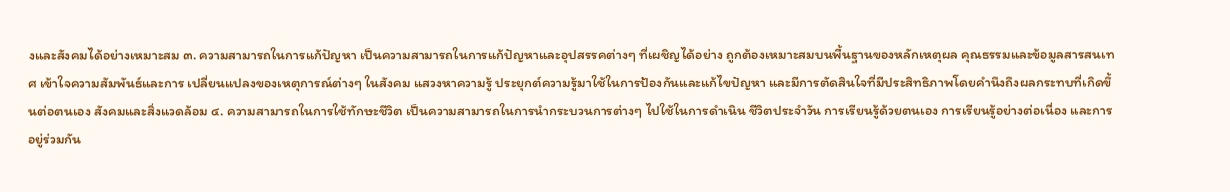งและสังคมได้อย่างเหมาะสม ๓. ความสามารถในการแก้ปัญหา เป็นความสามารถในการแก้ปัญหาและอุปสรรคต่างๆ ที่เผชิญได้อย่าง ถูกต้องเหมาะสมบนพื้นฐานของหลักเหตุผล คุณธรรมและข้อมูลสารสนเทศ เข้าใจความสัมพันธ์และการ เปลี่ยนแปลงของเหตุการณ์ต่างๆ ในสังคม แสวงหาความรู้ ประยุกต์ความรู้มาใช้ในการป้องกันและแก้ไขปัญหา และมีการตัดสินใจที่มีประสิทธิภาพโดยคำนึงถึงผลกระทบที่เกิดขึ้นต่อตนเอง สังคมและสิ่งแวดล้อม ๔. ความสามารถในการใช้ทักษะชีวิต เป็นความสามารถในการนำกระบวนการต่างๆ ไปใช้ในการดำเนิน ชีวิตประจำวัน การเรียนรู้ด้วยตนเอง การเรียนรู้อย่างต่อเนื่อง และการอยู่ร่วมกัน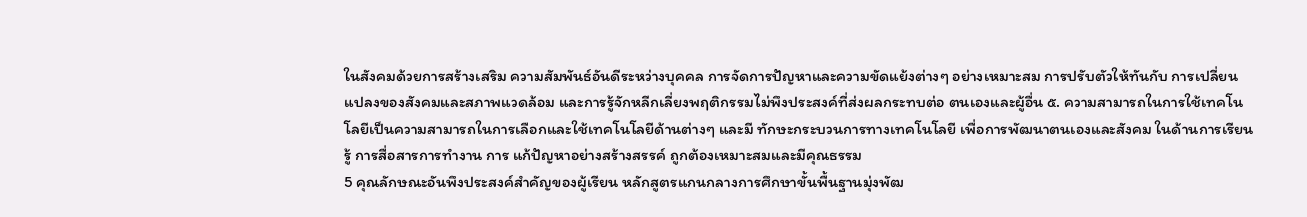ในสังคมด้วยการสร้างเสริม ความสัมพันธ์อันดีระหว่างบุคคล การจัดการปัญหาและความขัดแย้งต่างๆ อย่างเหมาะสม การปรับตัวให้ทันกับ การเปลี่ยนแปลงของสังคมและสภาพแวดล้อม และการรู้จักหลีกเลี่ยงพฤติกรรมไม่พึงประสงค์ที่ส่งผลกระทบต่อ ตนเองและผู้อื่น ๕. ความสามารถในการใช้เทคโนโลยีเป็นความสามารถในการเลือกและใช้เทคโนโลยีด้านต่างๆ และมี ทักษะกระบวนการทางเทคโนโลยี เพื่อการพัฒนาตนเองและสังคม ในด้านการเรียนรู้ การสื่อสารการทำงาน การ แก้ปัญหาอย่างสร้างสรรค์ ถูกต้องเหมาะสมและมีคุณธรรม
5 คุณลักษณะอันพึงประสงค์สำคัญของผู้เรียน หลักสูตรแกนกลางการศึกษาขั้นพื้นฐานมุ่งพัฒ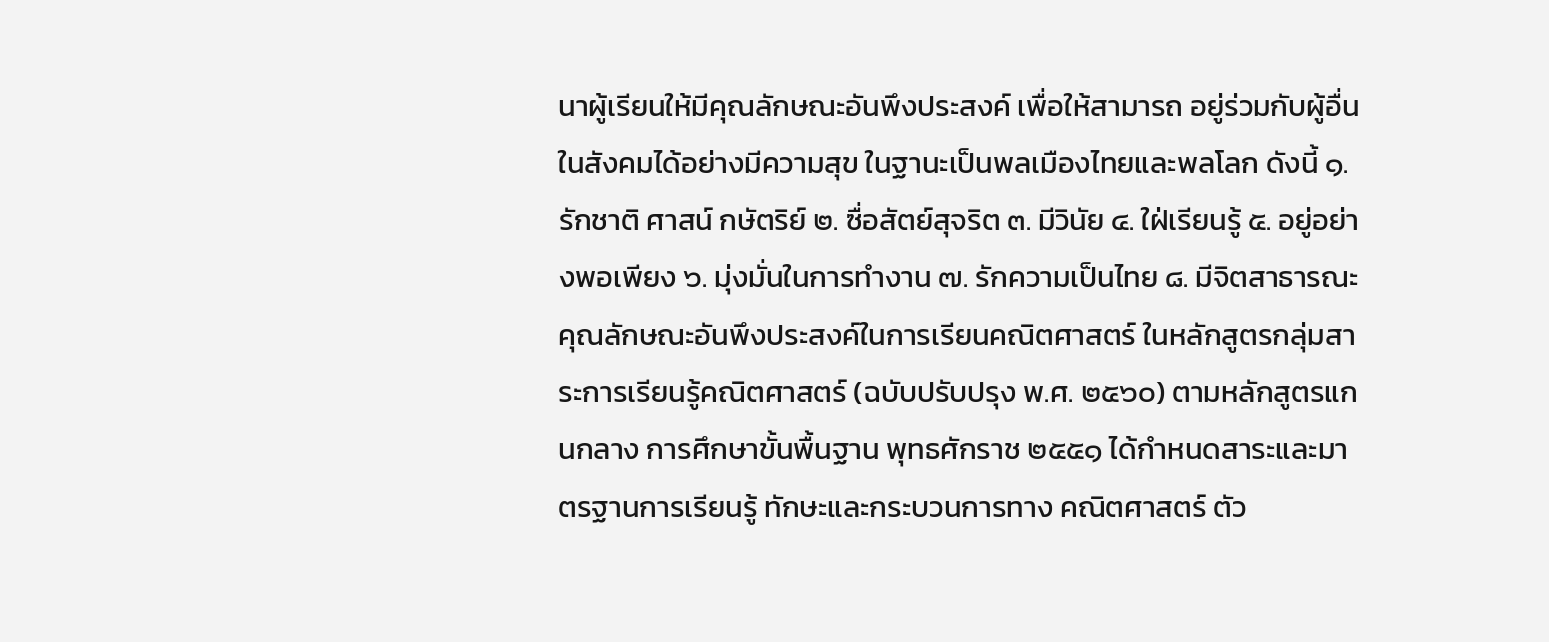นาผู้เรียนให้มีคุณลักษณะอันพึงประสงค์ เพื่อให้สามารถ อยู่ร่วมกับผู้อื่นในสังคมได้อย่างมีความสุข ในฐานะเป็นพลเมืองไทยและพลโลก ดังนี้ ๑. รักชาติ ศาสน์ กษัตริย์ ๒. ซื่อสัตย์สุจริต ๓. มีวินัย ๔. ใฝ่เรียนรู้ ๕. อยู่อย่างพอเพียง ๖. มุ่งมั่นในการทำงาน ๗. รักความเป็นไทย ๘. มีจิตสาธารณะ คุณลักษณะอันพึงประสงค์ในการเรียนคณิตศาสตร์ ในหลักสูตรกลุ่มสาระการเรียนรู้คณิตศาสตร์ (ฉบับปรับปรุง พ.ศ. ๒๕๖๐) ตามหลักสูตรแกนกลาง การศึกษาขั้นพื้นฐาน พุทธศักราช ๒๕๕๑ ได้กำหนดสาระและมาตรฐานการเรียนรู้ ทักษะและกระบวนการทาง คณิตศาสตร์ ตัว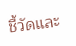ชี้วัดและ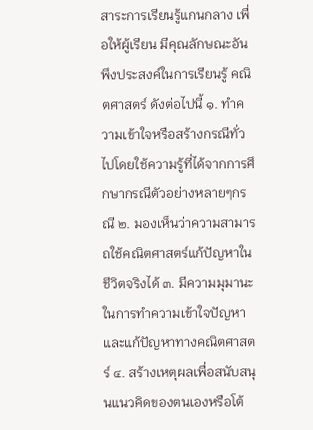สาระการเรียนรู้แกนกลาง เพื่อให้ผู้เรียน มีคุณลักษณะอันพึงประสงค์ในการเรียนรู้ คณิตศาสตร์ ดังต่อไปนี้ ๑. ทำความเข้าใจหรือสร้างกรณีทั่วไปโดยใช้ความรู้ที่ได้จากการศึกษากรณีตัวอย่างหลายๆกรณี ๒. มองเห็นว่าความสามารถใช้คณิตศาสตร์แก้ปัญหาในชีวิตจริงได้ ๓. มีความมุมานะในการทำความเข้าใจปัญหาและแก้ปัญหาทางคณิตศาสตร์ ๔. สร้างเหตุผลเพื่อสนับสนุนแนวคิดของตนเองหรือโต้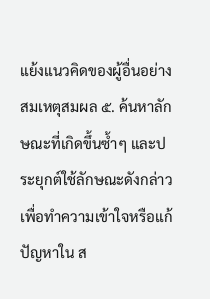แย้งแนวคิดของผู้อื่นอย่างสมเหตุสมผล ๕. ค้นหาลักษณะที่เกิดขึ้นซ้ำๆ และประยุกต์ใช้ลักษณะดังกล่าว เพื่อทำความเข้าใจหรือแก้ปัญหาใน ส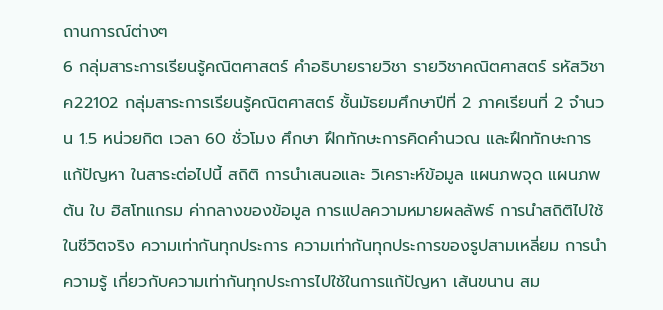ถานการณ์ต่างๆ
6 กลุ่มสาระการเรียนรู้คณิตศาสตร์ คำอธิบายรายวิชา รายวิชาคณิตศาสตร์ รหัสวิชา ค22102 กลุ่มสาระการเรียนรู้คณิตศาสตร์ ชั้นมัธยมศึกษาปีที่ 2 ภาคเรียนที่ 2 จำนวน 1.5 หน่วยกิต เวลา 60 ชั่วโมง ศึกษา ฝึกทักษะการคิดคำนวณ และฝึกทักษะการแก้ปัญหา ในสาระต่อไปนี้ สถิติ การนำเสนอและ วิเคราะห์ข้อมูล แผนภพจุด แผนภพต้น ใบ ฮิสโทแกรม ค่ากลางของข้อมูล การแปลความหมายผลลัพธ์ การนำสถิติไปใช้ในชีวิตจริง ความเท่ากันทุกประการ ความเท่ากันทุกประการของรูปสามเหลี่ยม การนำความรู้ เกี่ยวกับความเท่ากันทุกประการไปใช้ในการแก้ปัญหา เส้นขนาน สม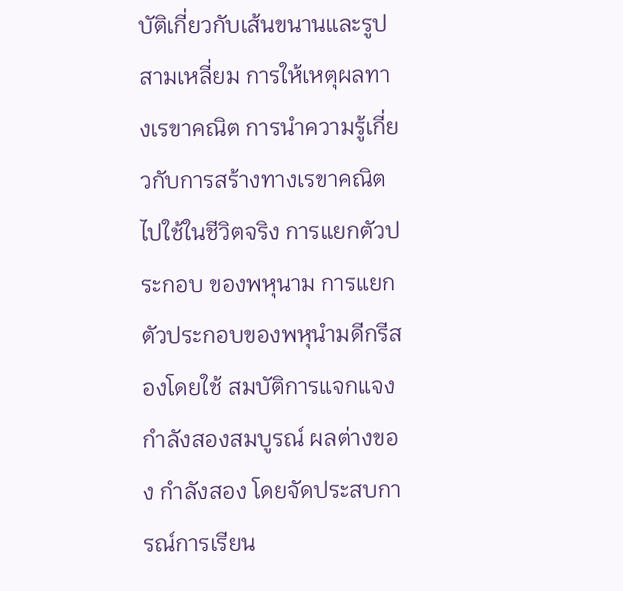บัติเกี่ยวกับเส้นขนานและรูปสามเหลี่ยม การให้เหตุผลทางเรขาคณิต การนำความรู้เกี่ยวกับการสร้างทางเรขาคณิตไปใช้ในชีวิตจริง การแยกตัวประกอบ ของพหุนาม การแยกตัวประกอบของพหุนำมดีกรีสองโดยใช้ สมบัติการแจกแจง กำลังสองสมบูรณ์ ผลต่างของ กำลังสอง โดยจัดประสบการณ์การเรียน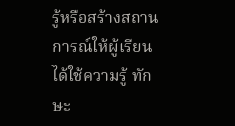รู้หรือสร้างสถานการณ์ให้ผู้เรียนได้ใช้ความรู้ ทักษะ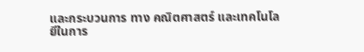และกระบวนการ ทาง คณิตศาสตร์ และเทคโนโลยีในการ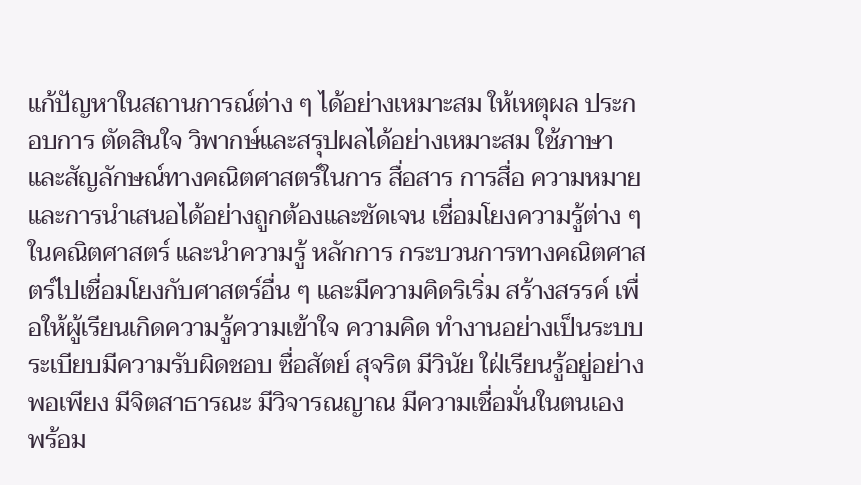แก้ปัญหาในสถานการณ์ต่าง ๆ ได้อย่างเหมาะสม ให้เหตุผล ประกอบการ ตัดสินใจ วิพากษ์และสรุปผลได้อย่างเหมาะสม ใช้ภาษาและสัญลักษณ์ทางคณิตศาสตร์ในการ สื่อสาร การสื่อ ความหมายและการนำเสนอได้อย่างถูกต้องและชัดเจน เชื่อมโยงความรู้ต่าง ๆ ในคณิตศาสตร์ และนำความรู้ หลักการ กระบวนการทางคณิตศาสตร์ไปเชื่อมโยงกับศาสตร์อื่น ๆ และมีความคิดริเริ่ม สร้างสรรค์ เพื่อให้ผู้เรียนเกิดความรู้ความเข้าใจ ความคิด ทำงานอย่างเป็นระบบระเบียบมีความรับผิดชอบ ซื่อสัตย์ สุจริต มีวินัย ใฝ่เรียนรู้อยู่อย่างพอเพียง มีจิตสาธารณะ มีวิจารณญาณ มีความเชื่อมั่นในตนเอง พร้อม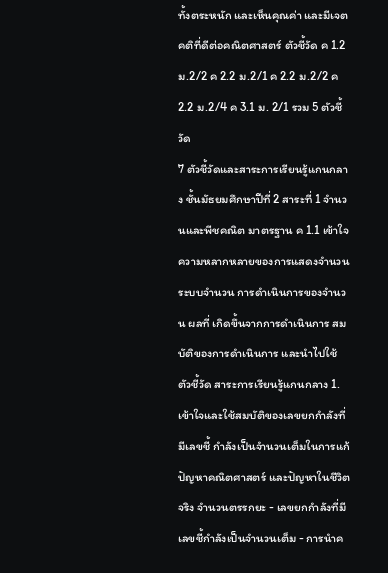ทั้งตระหนัก และเห็นคุณค่า และมีเจตคติที่ดีต่อคณิตศาสตร์ ตัวชี้วัด ค 1.2 ม.2/2 ค 2.2 ม.2/1 ค 2.2 ม.2/2 ค 2.2 ม.2/4 ค 3.1 ม. 2/1 รวม 5 ตัวชี้วัด
7 ตัวชี้วัดและสาระการเรียนรู้แกนกลาง ชั้นมัธยมศึกษาปีที่ 2 สาระที่ 1 จำนวนและพีชคณิต มาตรฐาน ค 1.1 เข้าใจความหลากหลายของการแสดงจำนวน ระบบจำนวน การดำเนินการของจำนวน ผลที่ เกิดขึ้นจากการดำเนินการ สมบัติของการดำเนินการ และนําไปใช้ ตัวชี้วัด สาระการเรียนรู้แกนกลาง 1. เข้าใจและใช้สมบัติของเลขยกกำลังที่มีเลขชี้ กำลังเป็นจำนวนเต็มในการแก้ปัญหาคณิตศาสตร์ และปัญหาในชีวิตจริง จำนวนตรรกยะ - เลขยกกำลังที่มีเลขชี้กำลังเป็นจำนวนเต็ม - การนำค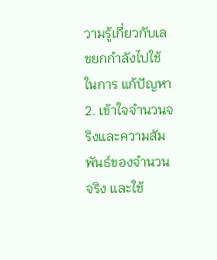วามรู้เกี่ยวกับเลขยกกำลังไปใช้ในการ แก้ปัญหา 2. เข้าใจจำนวนจริงและความสัมพันธ์ของจำนวน จริง และใช้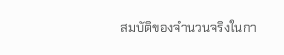สมบัติของจำนวนจริงในกา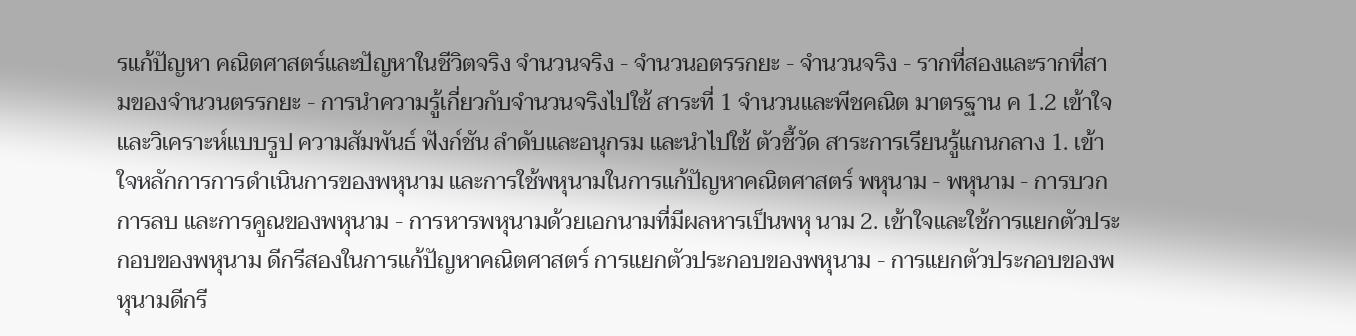รแก้ปัญหา คณิตศาสตร์และปัญหาในชีวิตจริง จำนวนจริง - จำนวนอตรรกยะ - จำนวนจริง - รากที่สองและรากที่สามของจำนวนตรรกยะ - การนำความรู้เกี่ยวกับจำนวนจริงไปใช้ สาระที่ 1 จำนวนและพีชคณิต มาตรฐาน ค 1.2 เข้าใจและวิเคราะห์แบบรูป ความสัมพันธ์ ฟังก์ชัน ลำดับและอนุกรม และนําไปใช้ ตัวชี้วัด สาระการเรียนรู้แกนกลาง 1. เข้าใจหลักการการดำเนินการของพหุนาม และการใช้พหุนามในการแก้ปัญหาคณิตศาสตร์ พหุนาม - พหุนาม - การบวก การลบ และการคูณของพหุนาม - การหารพหุนามด้วยเอกนามที่มีผลหารเป็นพหุ นาม 2. เข้าใจและใช้การแยกตัวประกอบของพหุนาม ดีกรีสองในการแก้ปัญหาคณิตศาสตร์ การแยกตัวประกอบของพหุนาม - การแยกตัวประกอบของพหุนามดีกรี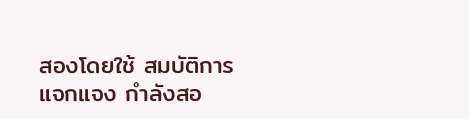สองโดยใช้ สมบัติการแจกแจง กำลังสอ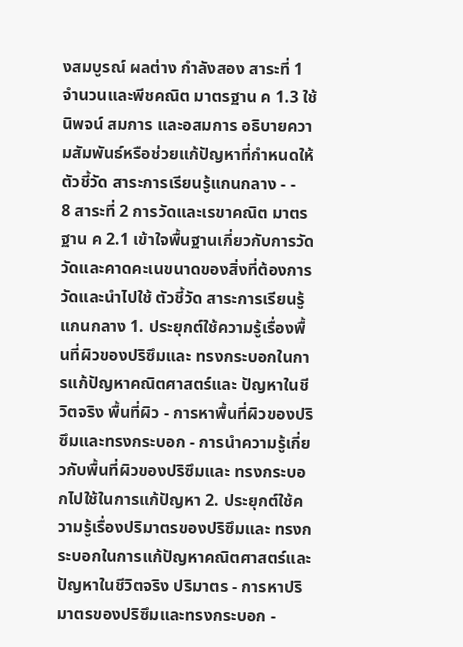งสมบูรณ์ ผลต่าง กำลังสอง สาระที่ 1 จำนวนและพีชคณิต มาตรฐาน ค 1.3 ใช้นิพจน์ สมการ และอสมการ อธิบายความสัมพันธ์หรือช่วยแก้ปัญหาที่กําหนดให้ ตัวชี้วัด สาระการเรียนรู้แกนกลาง - -
8 สาระที่ 2 การวัดและเรขาคณิต มาตรฐาน ค 2.1 เข้าใจพื้นฐานเกี่ยวกับการวัดวัดและคาดคะเนขนาดของสิ่งที่ต้องการวัดและนําไปใช้ ตัวชี้วัด สาระการเรียนรู้แกนกลาง 1. ประยุกต์ใช้ความรู้เรื่องพื้นที่ผิวของปริซึมและ ทรงกระบอกในการแก้ปัญหาคณิตศาสตร์และ ปัญหาในชีวิตจริง พื้นที่ผิว - การหาพื้นที่ผิวของปริซึมและทรงกระบอก - การนำความรู้เกี่ยวกับพื้นที่ผิวของปริซึมและ ทรงกระบอกไปใช้ในการแก้ปัญหา 2. ประยุกต์ใช้ความรู้เรื่องปริมาตรของปริซึมและ ทรงกระบอกในการแก้ปัญหาคณิตศาสตร์และ ปัญหาในชีวิตจริง ปริมาตร - การหาปริมาตรของปริซึมและทรงกระบอก -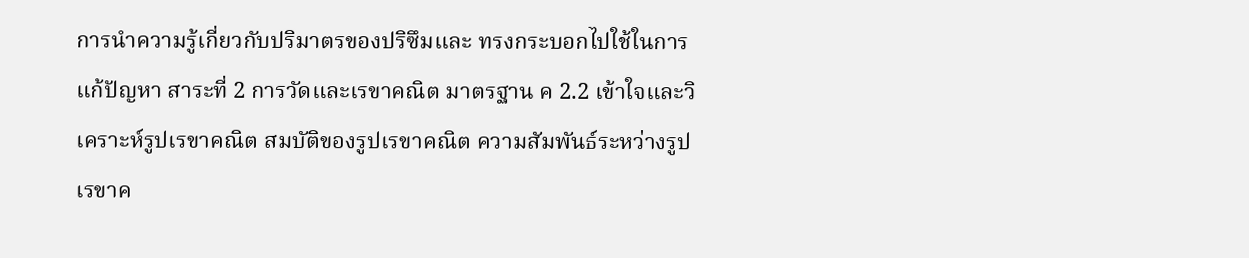การนำความรู้เกี่ยวกับปริมาตรของปริซึมและ ทรงกระบอกไปใช้ในการแก้ปัญหา สาระที่ 2 การวัดและเรขาคณิต มาตรฐาน ค 2.2 เข้าใจและวิเคราะห์รูปเรขาคณิต สมบัติของรูปเรขาคณิต ความสัมพันธ์ระหว่างรูปเรขาค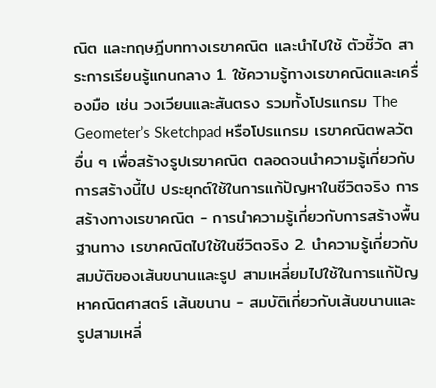ณิต และทฤษฎีบททางเรขาคณิต และนําไปใช้ ตัวชี้วัด สาระการเรียนรู้แกนกลาง 1. ใช้ความรู้ทางเรขาคณิตและเครื่องมือ เช่น วงเวียนและสันตรง รวมทั้งโปรแกรม The Geometer’s Sketchpad หรือโปรแกรม เรขาคณิตพลวัตอื่น ๆ เพื่อสร้างรูปเรขาคณิต ตลอดจนนำความรู้เกี่ยวกับการสร้างนี้ไป ประยุกต์ใช้ในการแก้ปัญหาในชีวิตจริง การสร้างทางเรขาคณิต - การนำความรู้เกี่ยวกับการสร้างพื้นฐานทาง เรขาคณิตไปใช้ในชีวิตจริง 2. นำความรู้เกี่ยวกับสมบัติของเส้นขนานและรูป สามเหลี่ยมไปใช้ในการแก้ปัญหาคณิตศาสตร์ เส้นขนาน - สมบัติเกี่ยวกับเส้นขนานและรูปสามเหลี่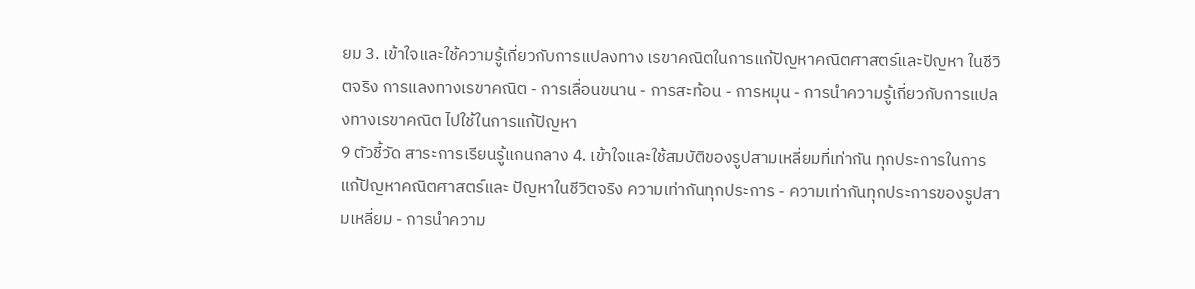ยม 3. เข้าใจและใช้ความรู้เกี่ยวกับการแปลงทาง เรขาคณิตในการแก้ปัญหาคณิตศาสตร์และปัญหา ในชีวิตจริง การแลงทางเรขาคณิต - การเลื่อนขนาน - การสะท้อน - การหมุน - การนำความรู้เกี่ยวกับการแปลงทางเรขาคณิต ไปใช้ในการแก้ปัญหา
9 ตัวชี้วัด สาระการเรียนรู้แกนกลาง 4. เข้าใจและใช้สมบัติของรูปสามเหลี่ยมที่เท่ากัน ทุกประการในการแก้ปัญหาคณิตศาสตร์และ ปัญหาในชีวิตจริง ความเท่ากันทุกประการ - ความเท่ากันทุกประการของรูปสามเหลี่ยม - การนำความ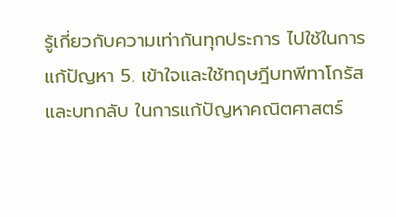รู้เกี่ยวกับความเท่ากันทุกประการ ไปใช้ในการแก้ปัญหา 5. เข้าใจและใช้ทฤษฎีบทพีทาโกรัสและบทกลับ ในการแก้ปัญหาคณิตศาสตร์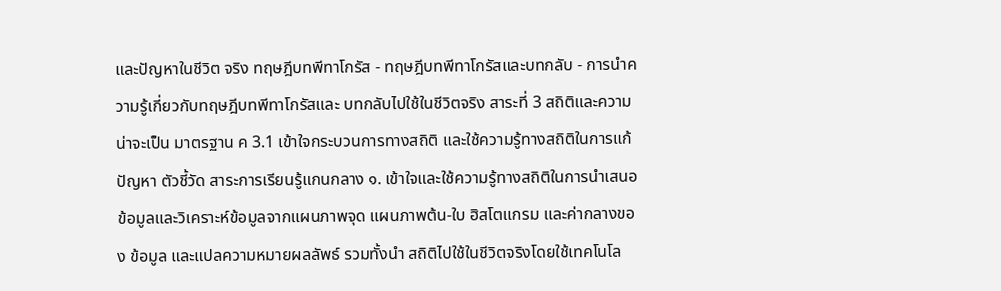และปัญหาในชีวิต จริง ทฤษฎีบทพีทาโกรัส - ทฤษฎีบทพีทาโกรัสและบทกลับ - การนำความรู้เกี่ยวกับทฤษฎีบทพีทาโกรัสและ บทกลับไปใช้ในชีวิตจริง สาระที่ 3 สถิติและความน่าจะเป็น มาตรฐาน ค 3.1 เข้าใจกระบวนการทางสถิติ และใช้ความรู้ทางสถิติในการแก้ปัญหา ตัวชี้วัด สาระการเรียนรู้แกนกลาง ๑. เข้าใจและใช้ความรู้ทางสถิติในการนำเสนอ ข้อมูลและวิเคราะห์ข้อมูลจากแผนภาพจุด แผนภาพต้น-ใบ ฮิสโตแกรม และค่ากลางของ ข้อมูล และแปลความหมายผลลัพธ์ รวมทั้งนำ สถิติไปใช้ในชีวิตจริงโดยใช้เทคโนโล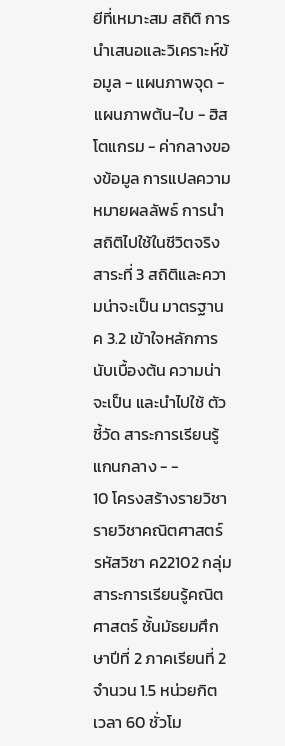ยีที่เหมาะสม สถิติ การนำเสนอและวิเคราะห์ข้อมูล - แผนภาพจุด - แผนภาพต้น-ใบ - ฮิสโตแกรม - ค่ากลางของข้อมูล การแปลความหมายผลลัพธ์ การนำสถิติไปใช้ในชีวิตจริง สาระที่ 3 สถิติและความน่าจะเป็น มาตรฐาน ค 3.2 เข้าใจหลักการนับเบื้องต้น ความน่าจะเป็น และนําไปใช้ ตัวชี้วัด สาระการเรียนรู้แกนกลาง - -
10 โครงสร้างรายวิชา รายวิชาคณิตศาสตร์ รหัสวิชา ค22102 กลุ่มสาระการเรียนรู้คณิตศาสตร์ ชั้นมัธยมศึกษาปีที่ 2 ภาคเรียนที่ 2 จำนวน 1.5 หน่วยกิต เวลา 60 ชั่วโม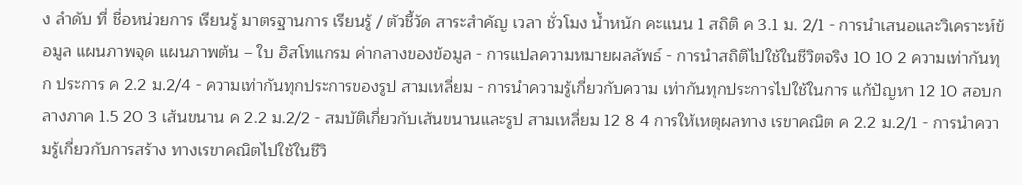ง ลำดับ ที่ ชื่อหน่วยการ เรียนรู้ มาตรฐานการ เรียนรู้ / ตัวชี้วัด สาระสำคัญ เวลา ชั่วโมง น้ำหนัก คะแนน 1 สถิติ ค 3.1 ม. 2/1 - การนำเสนอและวิเคราะห์ข้อมูล แผนภาพจุด แผนภาพต้น – ใบ ฮิสโทแกรม ค่ากลางของข้อมูล - การแปลความหมายผลลัพธ์ - การนำสถิติไปใช้ในชีวิตจริง 10 10 2 ความเท่ากันทุก ประการ ค 2.2 ม.2/4 - ความเท่ากันทุกประการของรูป สามเหลี่ยม - การนำความรู้เกี่ยวกับความ เท่ากันทุกประการไปใช้ในการ แก้ปัญหา 12 10 สอบกลางภาค 1.5 20 3 เส้นขนาน ค 2.2 ม.2/2 - สมบัติเกี่ยวกับเส้นขนานและรูป สามเหลี่ยม 12 8 4 การให้เหตุผลทาง เรขาคณิต ค 2.2 ม.2/1 - การนำความรู้เกี่ยวกับการสร้าง ทางเรขาคณิตไปใช้ในชีวิ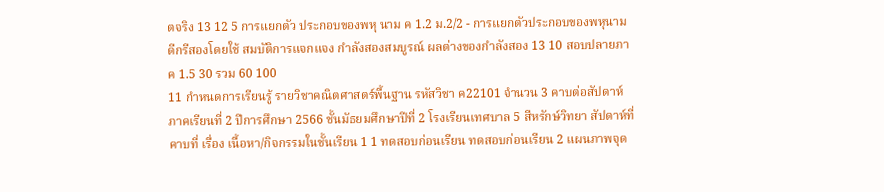ตจริง 13 12 5 การแยกตัว ประกอบของพหุ นาม ค 1.2 ม.2/2 - การแยกตัวประกอบของพหุนาม ดีกรีสองโดยใช้ สมบัติการแจกแจง กำลังสองสมบูรณ์ ผลต่างของกำลังสอง 13 10 สอบปลายภาค 1.5 30 รวม 60 100
11 กำหนดการเรียนรู้ รายวิชาคณิตศาสตร์พื้นฐาน รหัสวิชา ค22101 จำนวน 3 คาบต่อสัปดาห์ ภาคเรียนที่ 2 ปีการศึกษา 2566 ชั้นมัธยมศึกษาปีที่ 2 โรงเรียนเทศบาล 5 สีหรักษ์วิทยา สัปดาห์ที่ คาบที่ เรื่อง เนื้อหา/กิจกรรมในชั้นเรียน 1 1 ทดสอบก่อนเรียน ทดสอบก่อนเรียน 2 แผนภาพจุด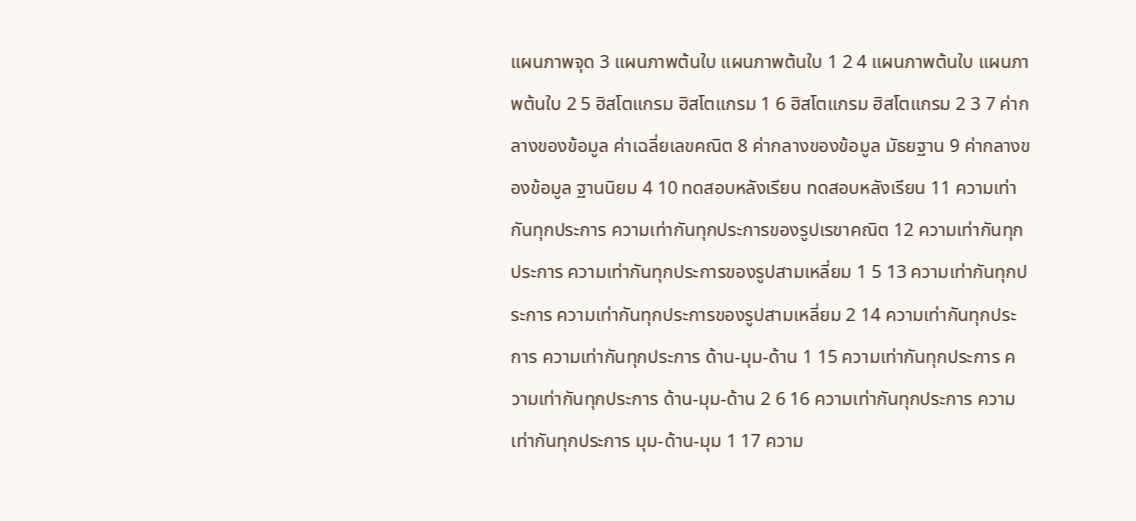แผนภาพจุด 3 แผนภาพต้นใบ แผนภาพต้นใบ 1 2 4 แผนภาพต้นใบ แผนภาพต้นใบ 2 5 ฮิสโตแกรม ฮิสโตแกรม 1 6 ฮิสโตแกรม ฮิสโตแกรม 2 3 7 ค่ากลางของข้อมูล ค่าเฉลี่ยเลขคณิต 8 ค่ากลางของข้อมูล มัธยฐาน 9 ค่ากลางของข้อมูล ฐานนิยม 4 10 ทดสอบหลังเรียน ทดสอบหลังเรียน 11 ความเท่ากันทุกประการ ความเท่ากันทุกประการของรูปเรขาคณิต 12 ความเท่ากันทุกประการ ความเท่ากันทุกประการของรูปสามเหลี่ยม 1 5 13 ความเท่ากันทุกประการ ความเท่ากันทุกประการของรูปสามเหลี่ยม 2 14 ความเท่ากันทุกประการ ความเท่ากันทุกประการ ด้าน-มุม-ด้าน 1 15 ความเท่ากันทุกประการ ความเท่ากันทุกประการ ด้าน-มุม-ด้าน 2 6 16 ความเท่ากันทุกประการ ความเท่ากันทุกประการ มุม-ด้าน-มุม 1 17 ความ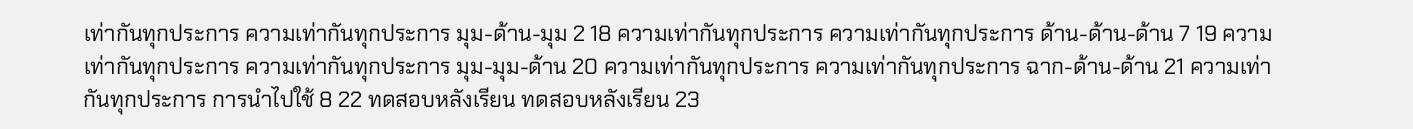เท่ากันทุกประการ ความเท่ากันทุกประการ มุม-ด้าน-มุม 2 18 ความเท่ากันทุกประการ ความเท่ากันทุกประการ ด้าน-ด้าน-ด้าน 7 19 ความเท่ากันทุกประการ ความเท่ากันทุกประการ มุม-มุม-ด้าน 20 ความเท่ากันทุกประการ ความเท่ากันทุกประการ ฉาก-ด้าน-ด้าน 21 ความเท่ากันทุกประการ การนำไปใช้ 8 22 ทดสอบหลังเรียน ทดสอบหลังเรียน 23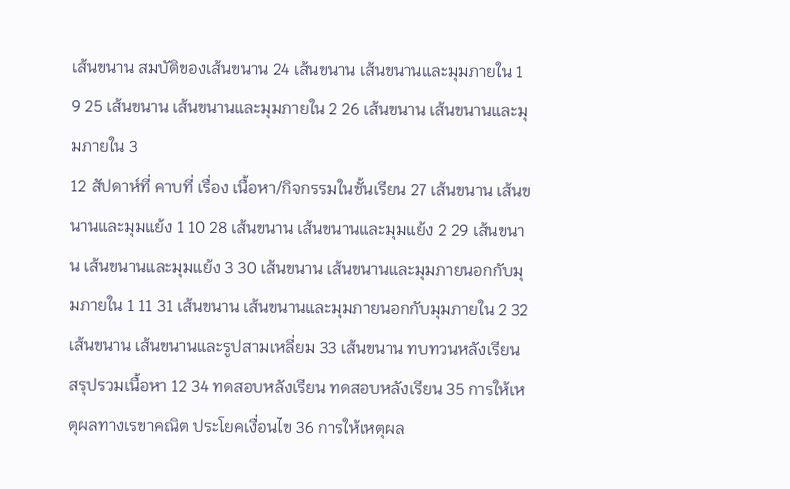เส้นขนาน สมบัติของเส้นขนาน 24 เส้นขนาน เส้นขนานและมุมภายใน 1 9 25 เส้นขนาน เส้นขนานและมุมภายใน 2 26 เส้นขนาน เส้นขนานและมุมภายใน 3
12 สัปดาห์ที่ คาบที่ เรื่อง เนื้อหา/กิจกรรมในชั้นเรียน 27 เส้นขนาน เส้นขนานและมุมแย้ง 1 10 28 เส้นขนาน เส้นขนานและมุมแย้ง 2 29 เส้นขนาน เส้นขนานและมุมแย้ง 3 30 เส้นขนาน เส้นขนานและมุมภายนอกกับมุมภายใน 1 11 31 เส้นขนาน เส้นขนานและมุมภายนอกกับมุมภายใน 2 32 เส้นขนาน เส้นขนานและรูปสามเหลี่ยม 33 เส้นขนาน ทบทวนหลังเรียน สรุปรวมเนื้อหา 12 34 ทดสอบหลังเรียน ทดสอบหลังเรียน 35 การให้เหตุผลทางเรขาคณิต ประโยคเงื่อนไข 36 การให้เหตุผล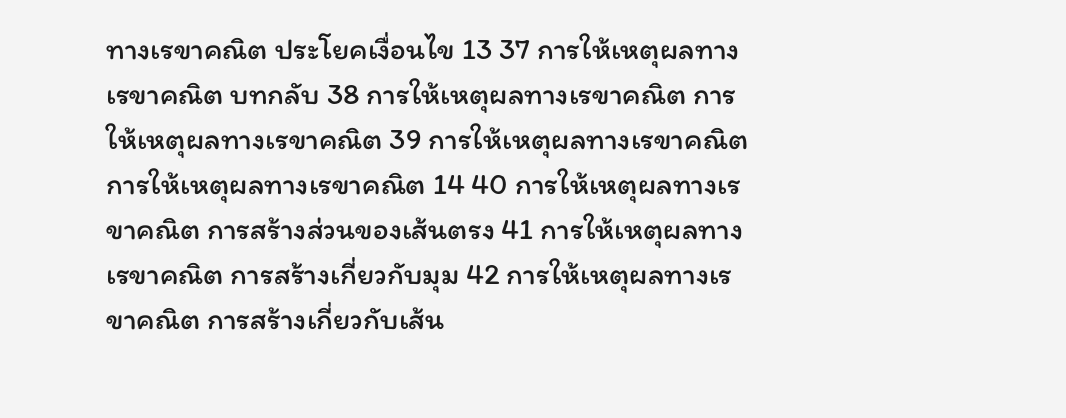ทางเรขาคณิต ประโยคเงื่อนไข 13 37 การให้เหตุผลทางเรขาคณิต บทกลับ 38 การให้เหตุผลทางเรขาคณิต การให้เหตุผลทางเรขาคณิต 39 การให้เหตุผลทางเรขาคณิต การให้เหตุผลทางเรขาคณิต 14 40 การให้เหตุผลทางเรขาคณิต การสร้างส่วนของเส้นตรง 41 การให้เหตุผลทางเรขาคณิต การสร้างเกี่ยวกับมุม 42 การให้เหตุผลทางเรขาคณิต การสร้างเกี่ยวกับเส้น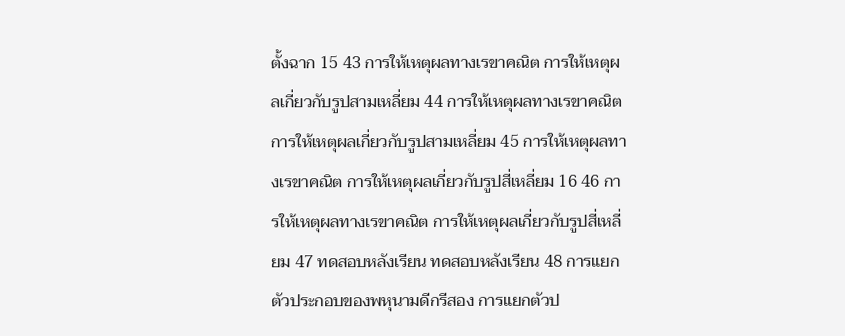ตั้งฉาก 15 43 การให้เหตุผลทางเรขาคณิต การให้เหตุผลเกี่ยวกับรูปสามเหลี่ยม 44 การให้เหตุผลทางเรขาคณิต การให้เหตุผลเกี่ยวกับรูปสามเหลี่ยม 45 การให้เหตุผลทางเรขาคณิต การให้เหตุผลเกี่ยวกับรูปสี่เหลี่ยม 16 46 การให้เหตุผลทางเรขาคณิต การให้เหตุผลเกี่ยวกับรูปสี่เหลี่ยม 47 ทดสอบหลังเรียน ทดสอบหลังเรียน 48 การแยกตัวประกอบของพหุนามดีกรีสอง การแยกตัวป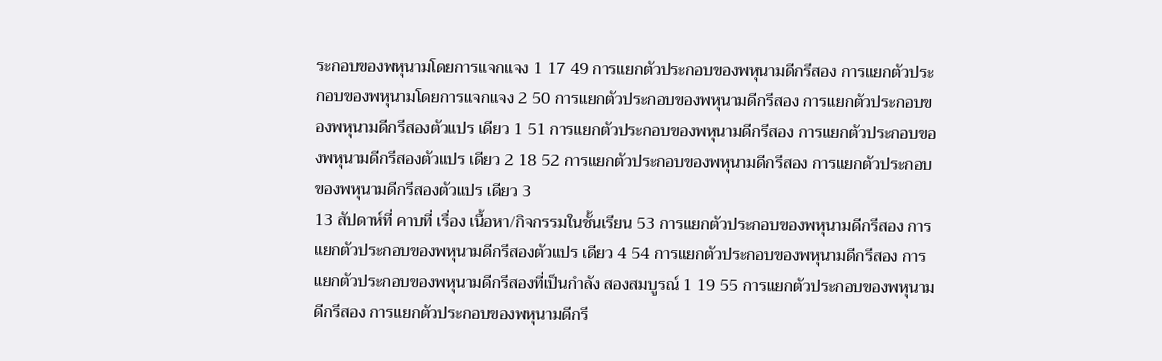ระกอบของพหุนามโดยการแจกแจง 1 17 49 การแยกตัวประกอบของพหุนามดีกรีสอง การแยกตัวประกอบของพหุนามโดยการแจกแจง 2 50 การแยกตัวประกอบของพหุนามดีกรีสอง การแยกตัวประกอบของพหุนามดีกรีสองตัวแปร เดียว 1 51 การแยกตัวประกอบของพหุนามดีกรีสอง การแยกตัวประกอบของพหุนามดีกรีสองตัวแปร เดียว 2 18 52 การแยกตัวประกอบของพหุนามดีกรีสอง การแยกตัวประกอบของพหุนามดีกรีสองตัวแปร เดียว 3
13 สัปดาห์ที่ คาบที่ เรื่อง เนื้อหา/กิจกรรมในชั้นเรียน 53 การแยกตัวประกอบของพหุนามดีกรีสอง การแยกตัวประกอบของพหุนามดีกรีสองตัวแปร เดียว 4 54 การแยกตัวประกอบของพหุนามดีกรีสอง การแยกตัวประกอบของพหุนามดีกรีสองที่เป็นกำลัง สองสมบูรณ์ 1 19 55 การแยกตัวประกอบของพหุนามดีกรีสอง การแยกตัวประกอบของพหุนามดีกรี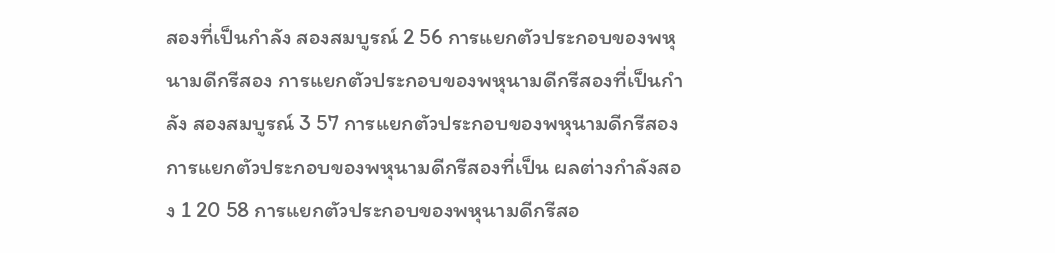สองที่เป็นกำลัง สองสมบูรณ์ 2 56 การแยกตัวประกอบของพหุนามดีกรีสอง การแยกตัวประกอบของพหุนามดีกรีสองที่เป็นกำลัง สองสมบูรณ์ 3 57 การแยกตัวประกอบของพหุนามดีกรีสอง การแยกตัวประกอบของพหุนามดีกรีสองที่เป็น ผลต่างกำลังสอง 1 20 58 การแยกตัวประกอบของพหุนามดีกรีสอ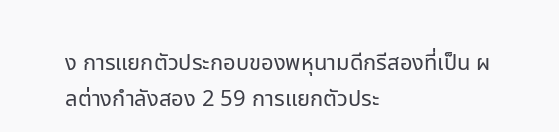ง การแยกตัวประกอบของพหุนามดีกรีสองที่เป็น ผลต่างกำลังสอง 2 59 การแยกตัวประ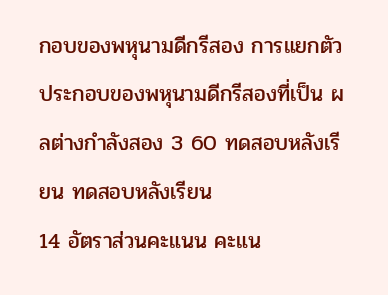กอบของพหุนามดีกรีสอง การแยกตัวประกอบของพหุนามดีกรีสองที่เป็น ผลต่างกำลังสอง 3 60 ทดสอบหลังเรียน ทดสอบหลังเรียน
14 อัตราส่วนคะแนน คะแน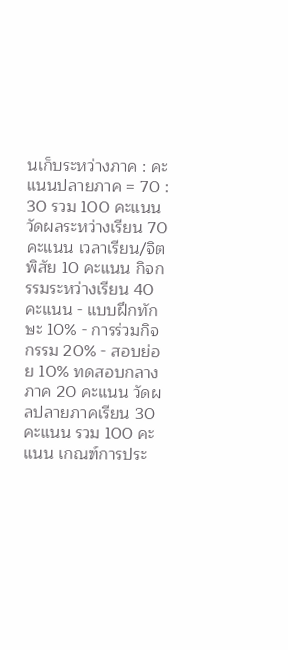นเก็บระหว่างภาค : คะแนนปลายภาค = 70 : 30 รวม 100 คะแนน วัดผลระหว่างเรียน 70 คะแนน เวลาเรียน/จิตพิสัย 10 คะแนน กิจกรรมระหว่างเรียน 40 คะแนน - แบบฝึกทักษะ 10% - การร่วมกิจกรรม 20% - สอบย่อย 10% ทดสอบกลางภาค 20 คะแนน วัดผลปลายภาคเรียน 30 คะแนน รวม 100 คะแนน เกณฑ์การประ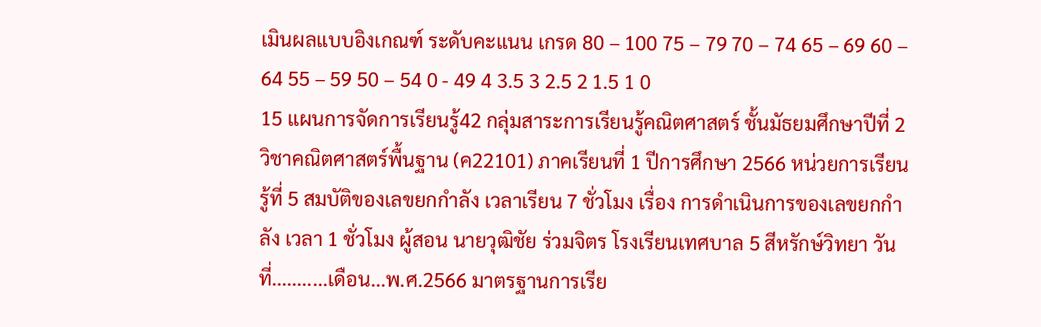เมินผลแบบอิงเกณฑ์ ระดับคะแนน เกรด 80 – 100 75 – 79 70 – 74 65 – 69 60 – 64 55 – 59 50 – 54 0 - 49 4 3.5 3 2.5 2 1.5 1 0
15 แผนการจัดการเรียนรู้42 กลุ่มสาระการเรียนรู้คณิตศาสตร์ ชั้นมัธยมศึกษาปีที่ 2 วิชาคณิตศาสตร์พื้นฐาน (ค22101) ภาคเรียนที่ 1 ปีการศึกษา 2566 หน่วยการเรียนรู้ที่ 5 สมบัติของเลขยกกำลัง เวลาเรียน 7 ชั่วโมง เรื่อง การดำเนินการของเลขยกกำลัง เวลา 1 ชั่วโมง ผู้สอน นายวุฒิชัย ร่วมจิตร โรงเรียนเทศบาล 5 สีหรักษ์วิทยา วันที่...........เดือน...พ.ศ.2566 มาตรฐานการเรีย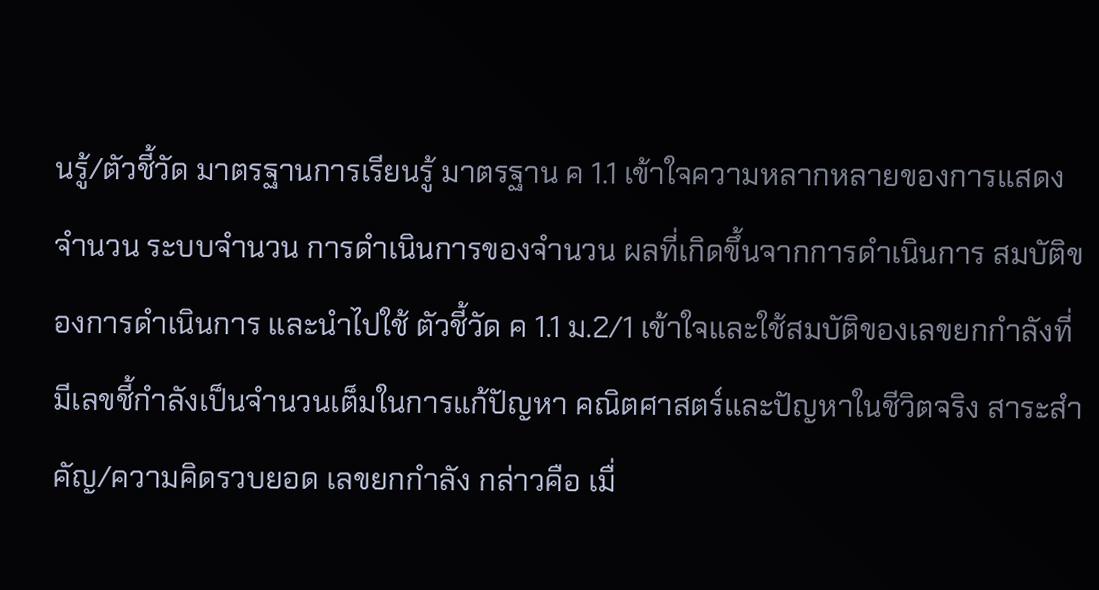นรู้/ตัวชี้วัด มาตรฐานการเรียนรู้ มาตรฐาน ค 1.1 เข้าใจความหลากหลายของการแสดงจำนวน ระบบจำนวน การดำเนินการของจำนวน ผลที่เกิดขึ้นจากการดำเนินการ สมบัติของการดำเนินการ และนำไปใช้ ตัวชี้วัด ค 1.1 ม.2/1 เข้าใจและใช้สมบัติของเลขยกกำลังที่มีเลขชี้กำลังเป็นจำนวนเต็มในการแก้ปัญหา คณิตศาสตร์และปัญหาในชีวิตจริง สาระสำคัญ/ความคิดรวบยอด เลขยกกำลัง กล่าวคือ เมื่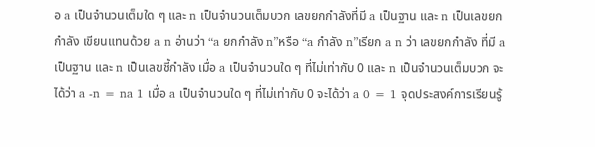อ a เป็นจำนวนเต็มใด ๆ และ n เป็นจำนวนเต็มบวก เลขยกกำลังที่มี a เป็นฐาน และ n เป็นเลขยกกำลัง เขียนแทนด้วย a n อ่านว่า “a ยกกำลัง n”หรือ “a กำลัง n”เรียก a n ว่า เลขยกกำลัง ที่มี a เป็นฐาน และ n เป็นเลขชี้กำลัง เมื่อ a เป็นจำนวนใด ๆ ที่ไม่เท่ากับ 0 และ n เป็นจำนวนเต็มบวก จะได้ว่า a -n = na 1 เมื่อ a เป็นจำนวนใด ๆ ที่ไม่เท่ากับ 0 จะได้ว่า a 0 = 1 จุดประสงค์การเรียนรู้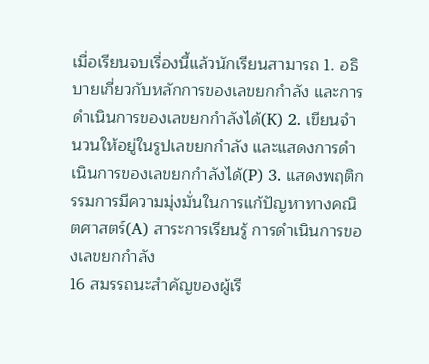เมื่อเรียนจบเรื่องนี้แล้วนักเรียนสามารถ 1. อธิบายเกี่ยวกับหลักการของเลขยกกำลัง และการดำเนินการของเลขยกกำลังได้(K) 2. เขียนจำนวนให้อยู่ในรูปเลขยกกำลัง และแสดงการดำเนินการของเลขยกกำลังได้(P) 3. แสดงพฤติกรรมการมีความมุ่งมั่นในการแก้ปัญหาทางคณิตศาสตร์(A) สาระการเรียนรู้ การดำเนินการของเลขยกกำลัง
16 สมรรถนะสำคัญของผู้เรี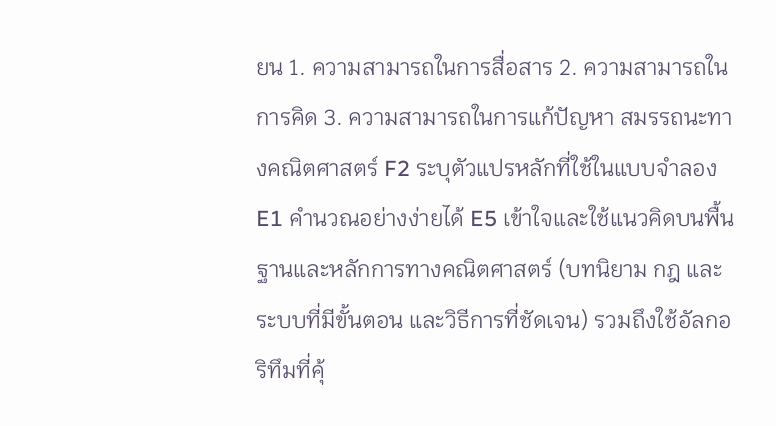ยน 1. ความสามารถในการสื่อสาร 2. ความสามารถในการคิด 3. ความสามารถในการแก้ปัญหา สมรรถนะทางคณิตศาสตร์ F2 ระบุตัวแปรหลักที่ใช้ในแบบจำลอง E1 คำนวณอย่างง่ายได้ E5 เข้าใจและใช้แนวคิดบนพื้นฐานและหลักการทางคณิตศาสตร์ (บทนิยาม กฎ และระบบที่มีขั้นตอน และวิธีการที่ชัดเจน) รวมถึงใช้อัลกอริทึมที่คุ้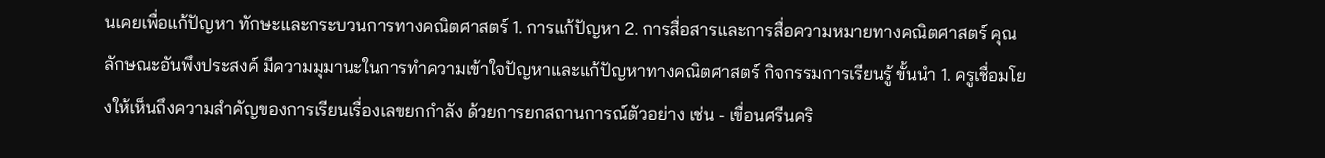นเคยเพื่อแก้ปัญหา ทักษะและกระบวนการทางคณิตศาสตร์ 1. การแก้ปัญหา 2. การสื่อสารและการสื่อความหมายทางคณิตศาสตร์ คุณลักษณะอันพึงประสงค์ มีความมุมานะในการทำความเข้าใจปัญหาและแก้ปัญหาทางคณิตศาสตร์ กิจกรรมการเรียนรู้ ขั้นนำ 1. ครูเชื่อมโยงให้เห็นถึงความสำคัญของการเรียนเรื่องเลขยกกำลัง ด้วยการยกสถานการณ์ตัวอย่าง เช่น - เขื่อนศรีนคริ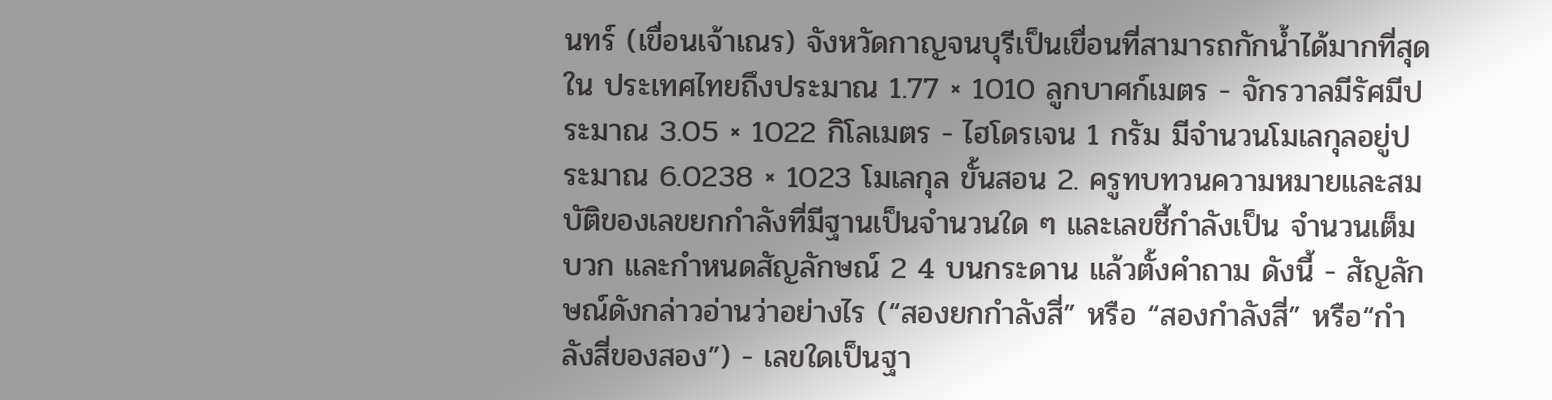นทร์ (เขื่อนเจ้าเณร) จังหวัดกาญจนบุรีเป็นเขื่อนที่สามารถกักน้ำได้มากที่สุดใน ประเทศไทยถึงประมาณ 1.77 × 1010 ลูกบาศก์เมตร - จักรวาลมีรัศมีประมาณ 3.05 × 1022 กิโลเมตร - ไฮโดรเจน 1 กรัม มีจำนวนโมเลกุลอยู่ประมาณ 6.0238 × 1023 โมเลกุล ขั้นสอน 2. ครูทบทวนความหมายและสมบัติของเลขยกกำลังที่มีฐานเป็นจำนวนใด ๆ และเลขชี้กำลังเป็น จำนวนเต็มบวก และกำหนดสัญลักษณ์ 2 4 บนกระดาน แล้วตั้งคำถาม ดังนี้ - สัญลักษณ์ดังกล่าวอ่านว่าอย่างไร (“สองยกกำลังสี่” หรือ “สองกำลังสี่” หรือ“กำลังสี่ของสอง”) - เลขใดเป็นฐา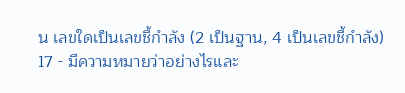น เลขใดเป็นเลขชี้กำลัง (2 เป็นฐาน, 4 เป็นเลขชี้กำลัง)
17 - มีความหมายว่าอย่างไรและ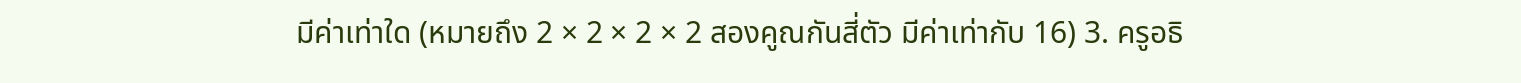มีค่าเท่าใด (หมายถึง 2 × 2 × 2 × 2 สองคูณกันสี่ตัว มีค่าเท่ากับ 16) 3. ครูอธิ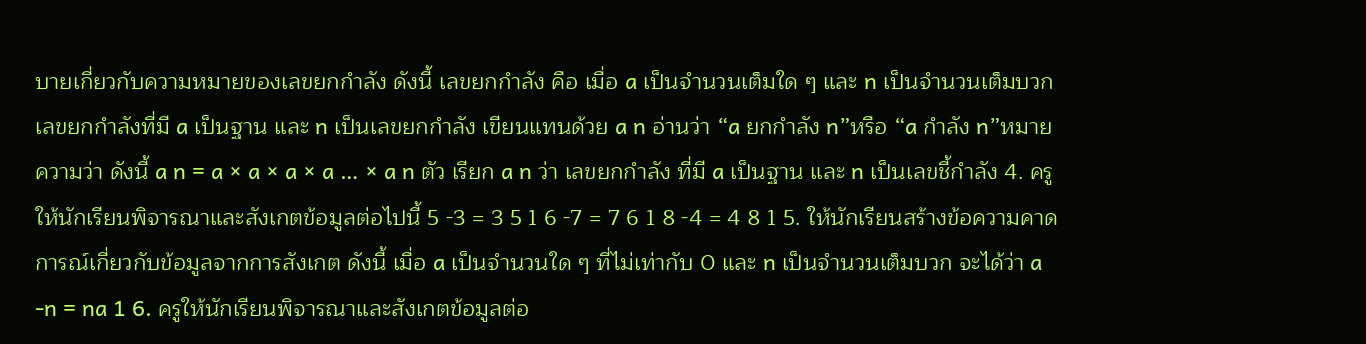บายเกี่ยวกับความหมายของเลขยกกำลัง ดังนี้ เลขยกกำลัง คือ เมื่อ a เป็นจำนวนเต็มใด ๆ และ n เป็นจำนวนเต็มบวก เลขยกกำลังที่มี a เป็นฐาน และ n เป็นเลขยกกำลัง เขียนแทนด้วย a n อ่านว่า “a ยกกำลัง n”หรือ “a กำลัง n”หมายความว่า ดังนี้ a n = a × a × a × a … × a n ตัว เรียก a n ว่า เลขยกกำลัง ที่มี a เป็นฐาน และ n เป็นเลขชี้กำลัง 4. ครูให้นักเรียนพิจารณาและสังเกตข้อมูลต่อไปนี้ 5 -3 = 3 5 1 6 -7 = 7 6 1 8 -4 = 4 8 1 5. ให้นักเรียนสร้างข้อความคาดการณ์เกี่ยวกับข้อมูลจากการสังเกต ดังนี้ เมื่อ a เป็นจำนวนใด ๆ ที่ไม่เท่ากับ 0 และ n เป็นจำนวนเต็มบวก จะได้ว่า a -n = na 1 6. ครูให้นักเรียนพิจารณาและสังเกตข้อมูลต่อ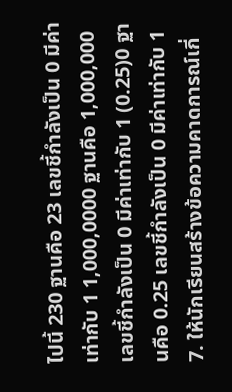ไปนี้ 230 ฐานคือ 23 เลขชี้กำลังเป็น 0 มีค่าเท่ากับ 1 1,000,0000 ฐานคือ 1,000,000 เลขชี้กำลังเป็น 0 มีค่าเท่ากับ 1 (0.25)0 ฐานคือ 0.25 เลขชี้กำลังเป็น 0 มีค่าเท่ากับ 1 7. ให้นักเรียนสร้างข้อความคาดการณ์เกี่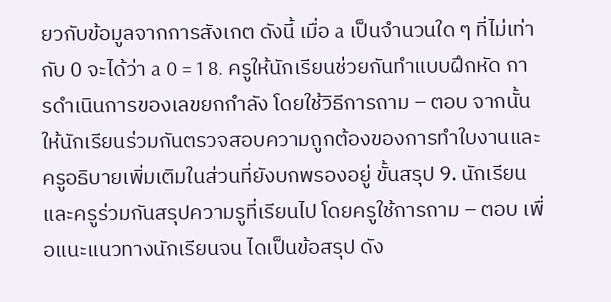ยวกับข้อมูลจากการสังเกต ดังนี้ เมื่อ a เป็นจำนวนใด ๆ ที่ไม่เท่ากับ 0 จะได้ว่า a 0 = 1 8. ครูให้นักเรียนช่วยกันทำแบบฝึกหัด การดำเนินการของเลขยกกำลัง โดยใช้วิธีการถาม – ตอบ จากนั้นให้นักเรียนร่วมกันตรวจสอบความถูกต้องของการทำใบงานและครูอธิบายเพิ่มเติมในส่วนที่ยังบกพรองอยู่ ขั้นสรุป 9. นักเรียนและครูร่วมกันสรุปความรูที่เรียนไป โดยครูใช้การถาม – ตอบ เพื่อแนะแนวทางนักเรียนจน ไดเป็นข้อสรุป ดัง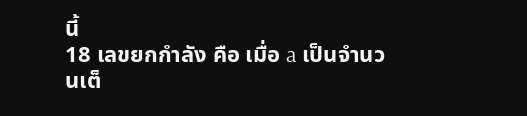นี้
18 เลขยกกำลัง คือ เมื่อ a เป็นจำนวนเต็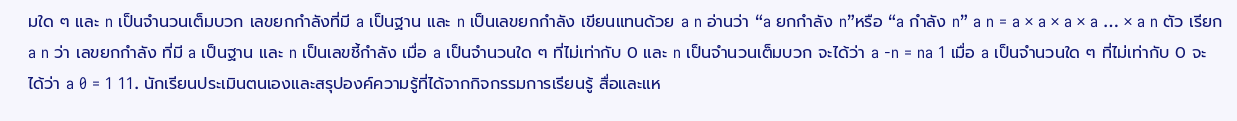มใด ๆ และ n เป็นจำนวนเต็มบวก เลขยกกำลังที่มี a เป็นฐาน และ n เป็นเลขยกกำลัง เขียนแทนด้วย a n อ่านว่า “a ยกกำลัง n”หรือ “a กำลัง n” a n = a × a × a × a … × a n ตัว เรียก a n ว่า เลขยกกำลัง ที่มี a เป็นฐาน และ n เป็นเลขชี้กำลัง เมื่อ a เป็นจำนวนใด ๆ ที่ไม่เท่ากับ 0 และ n เป็นจำนวนเต็มบวก จะได้ว่า a -n = na 1 เมื่อ a เป็นจำนวนใด ๆ ที่ไม่เท่ากับ 0 จะได้ว่า a 0 = 1 11. นักเรียนประเมินตนเองและสรุปองค์ความรู้ที่ได้จากกิจกรรมการเรียนรู้ สื่อและแห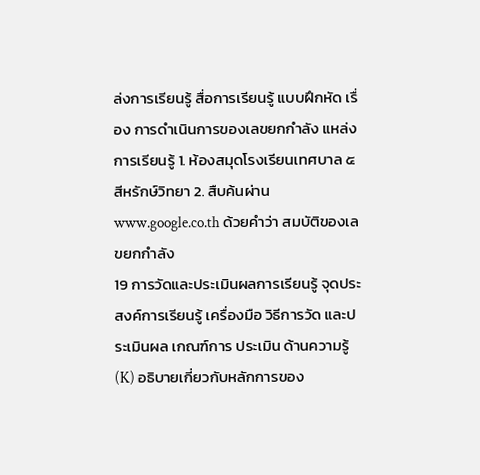ล่งการเรียนรู้ สื่อการเรียนรู้ แบบฝึกหัด เรื่อง การดำเนินการของเลขยกกำลัง แหล่งการเรียนรู้ 1. ห้องสมุดโรงเรียนเทศบาล ๕ สีหรักษ์วิทยา 2. สืบค้นผ่าน www.google.co.th ด้วยคำว่า สมบัติของเลขยกกำลัง
19 การวัดและประเมินผลการเรียนรู้ จุดประสงค์การเรียนรู้ เครื่องมือ วิธีการวัด และประเมินผล เกณฑ์การ ประเมิน ด้านความรู้ (K) อธิบายเกี่ยวกับหลักการของ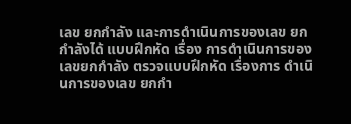เลข ยกกำลัง และการดำเนินการของเลข ยกกำลังได้ แบบฝึกหัด เรื่อง การดำเนินการของ เลขยกกำลัง ตรวจแบบฝึกหัด เรื่องการ ดำเนินการของเลข ยกกำ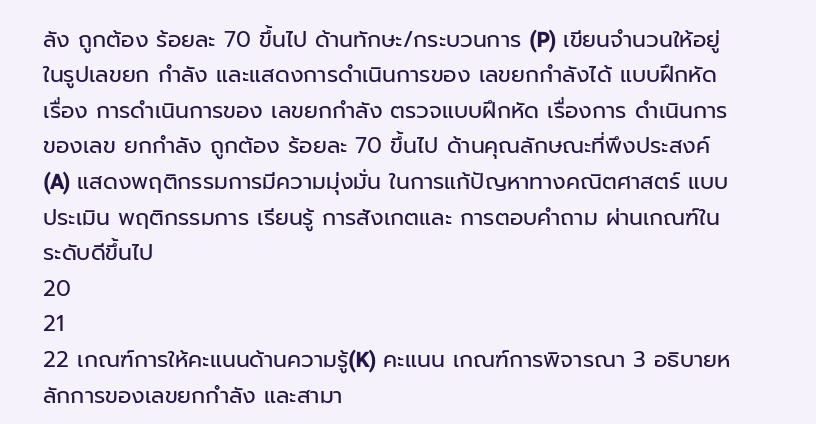ลัง ถูกต้อง ร้อยละ 70 ขึ้นไป ด้านทักษะ/กระบวนการ (P) เขียนจำนวนให้อยู่ในรูปเลขยก กำลัง และแสดงการดำเนินการของ เลขยกกำลังได้ แบบฝึกหัด เรื่อง การดำเนินการของ เลขยกกำลัง ตรวจแบบฝึกหัด เรื่องการ ดำเนินการของเลข ยกกำลัง ถูกต้อง ร้อยละ 70 ขึ้นไป ด้านคุณลักษณะที่พึงประสงค์ (A) แสดงพฤติกรรมการมีความมุ่งมั่น ในการแก้ปัญหาทางคณิตศาสตร์ แบบประเมิน พฤติกรรมการ เรียนรู้ การสังเกตและ การตอบคำถาม ผ่านเกณฑ์ใน ระดับดีขึ้นไป
20
21
22 เกณฑ์การให้คะแนนด้านความรู้(K) คะแนน เกณฑ์การพิจารณา 3 อธิบายหลักการของเลขยกกำลัง และสามา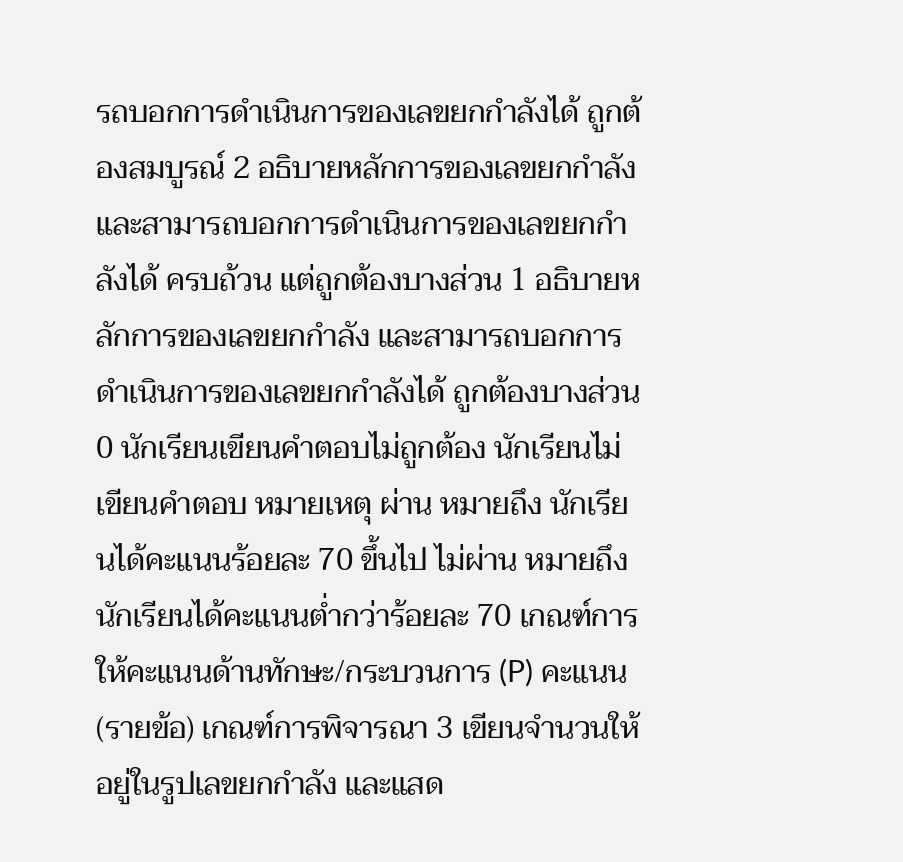รถบอกการดำเนินการของเลขยกกำลังได้ ถูกต้องสมบูรณ์ 2 อธิบายหลักการของเลขยกกำลัง และสามารถบอกการดำเนินการของเลขยกกำลังได้ ครบถ้วน แต่ถูกต้องบางส่วน 1 อธิบายหลักการของเลขยกกำลัง และสามารถบอกการดำเนินการของเลขยกกำลังได้ ถูกต้องบางส่วน 0 นักเรียนเขียนคำตอบไม่ถูกต้อง นักเรียนไม่เขียนคำตอบ หมายเหตุ ผ่าน หมายถึง นักเรียนได้คะแนนร้อยละ 70 ขึ้นไป ไม่ผ่าน หมายถึง นักเรียนได้คะแนนต่ำกว่าร้อยละ 70 เกณฑ์การให้คะแนนด้านทักษะ/กระบวนการ (P) คะแนน (รายข้อ) เกณฑ์การพิจารณา 3 เขียนจำนวนให้อยู่ในรูปเลขยกกำลัง และแสด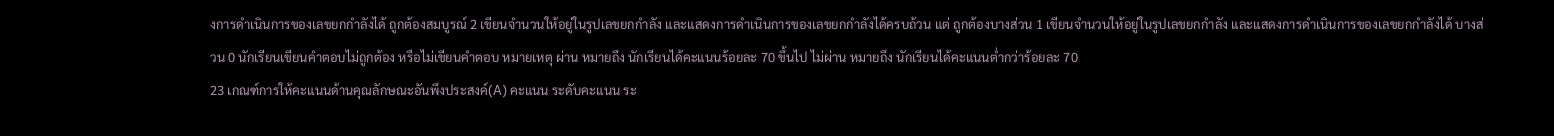งการดำเนินการของเลขยกกำลังได้ ถูกต้องสมบูรณ์ 2 เขียนจำนวนให้อยู่ในรูปเลขยกกำลัง และแสดงการดำเนินการของเลขยกกำลังได้ครบถ้วน แต่ ถูกต้องบางส่วน 1 เขียนจำนวนให้อยู่ในรูปเลขยกกำลัง และแสดงการดำเนินการของเลขยกกำลังได้ บางส่วน 0 นักเรียนเขียนคำตอบไม่ถูกต้อง หรือไม่เขียนคำตอบ หมายเหตุ ผ่าน หมายถึง นักเรียนได้คะแนนร้อยละ 70 ขึ้นไป ไม่ผ่าน หมายถึง นักเรียนได้คะแนนต่ำกว่าร้อยละ 70
23 เกณฑ์การให้คะแนนด้านคุณลักษณะอันพึงประสงค์(A) คะแนน ระดับคะแนน ระ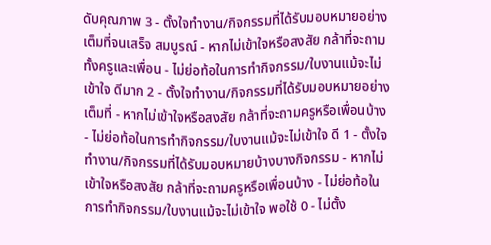ดับคุณภาพ 3 - ตั้งใจทำงาน/กิจกรรมที่ได้รับมอบหมายอย่างเต็มที่จนเสร็จ สมบูรณ์ - หากไม่เข้าใจหรือสงสัย กล้าที่จะถามทั้งครูและเพื่อน - ไม่ย่อท้อในการทำกิจกรรม/ใบงานแม้จะไม่เข้าใจ ดีมาก 2 - ตั้งใจทำงาน/กิจกรรมที่ได้รับมอบหมายอย่างเต็มที่ - หากไม่เข้าใจหรือสงสัย กล้าที่จะถามครูหรือเพื่อนบ้าง - ไม่ย่อท้อในการทำกิจกรรม/ใบงานแม้จะไม่เข้าใจ ดี 1 - ตั้งใจทำงาน/กิจกรรมที่ได้รับมอบหมายบ้างบางกิจกรรม - หากไม่เข้าใจหรือสงสัย กล้าที่จะถามครูหรือเพื่อนบ้าง - ไม่ย่อท้อในการทำกิจกรรม/ใบงานแม้จะไม่เข้าใจ พอใช้ 0 - ไม่ตั้ง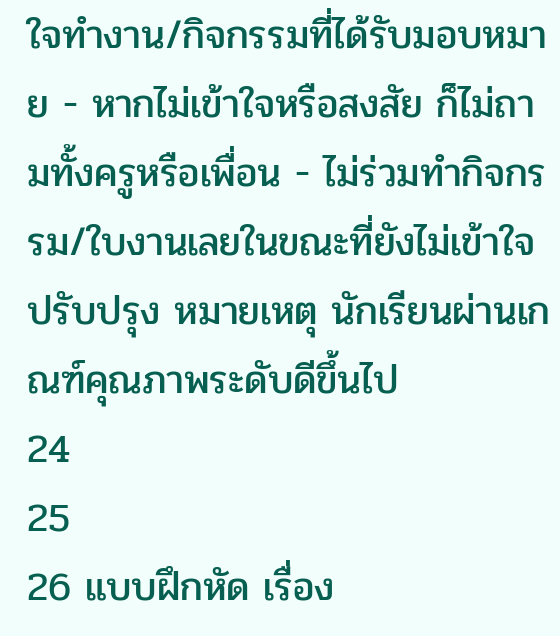ใจทำงาน/กิจกรรมที่ได้รับมอบหมาย - หากไม่เข้าใจหรือสงสัย ก็ไม่ถามทั้งครูหรือเพื่อน - ไม่ร่วมทำกิจกรรม/ใบงานเลยในขณะที่ยังไม่เข้าใจ ปรับปรุง หมายเหตุ นักเรียนผ่านเกณฑ์คุณภาพระดับดีขึ้นไป
24
25
26 แบบฝึกหัด เรื่อง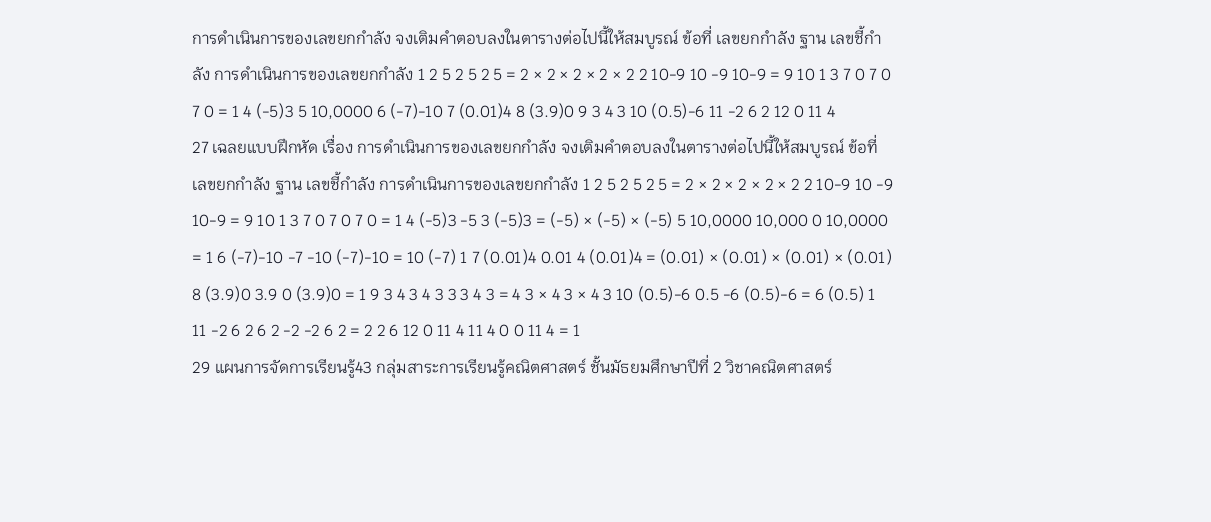การดำเนินการของเลขยกกำลัง จงเติมคำตอบลงในตารางต่อไปนี้ให้สมบูรณ์ ข้อที่ เลขยกกำลัง ฐาน เลขชี้กำลัง การดำเนินการของเลขยกกำลัง 1 2 5 2 5 2 5 = 2 × 2 × 2 × 2 × 2 2 10-9 10 -9 10-9 = 9 10 1 3 7 0 7 0 7 0 = 1 4 (-5)3 5 10,0000 6 (-7)-10 7 (0.01)4 8 (3.9)0 9 3 4 3 10 (0.5)-6 11 -2 6 2 12 0 11 4
27 เฉลยแบบฝึกหัด เรื่อง การดำเนินการของเลขยกกำลัง จงเติมคำตอบลงในตารางต่อไปนี้ให้สมบูรณ์ ข้อที่ เลขยกกำลัง ฐาน เลขชี้กำลัง การดำเนินการของเลขยกกำลัง 1 2 5 2 5 2 5 = 2 × 2 × 2 × 2 × 2 2 10-9 10 -9 10-9 = 9 10 1 3 7 0 7 0 7 0 = 1 4 (-5)3 -5 3 (-5)3 = (-5) × (-5) × (-5) 5 10,0000 10,000 0 10,0000 = 1 6 (-7)-10 -7 -10 (-7)-10 = 10 (-7) 1 7 (0.01)4 0.01 4 (0.01)4 = (0.01) × (0.01) × (0.01) × (0.01) 8 (3.9)0 3.9 0 (3.9)0 = 1 9 3 4 3 4 3 3 3 4 3 = 4 3 × 4 3 × 4 3 10 (0.5)-6 0.5 -6 (0.5)-6 = 6 (0.5) 1 11 -2 6 2 6 2 -2 -2 6 2 = 2 2 6 12 0 11 4 11 4 0 0 11 4 = 1
29 แผนการจัดการเรียนรู้43 กลุ่มสาระการเรียนรู้คณิตศาสตร์ ชั้นมัธยมศึกษาปีที่ 2 วิชาคณิตศาสตร์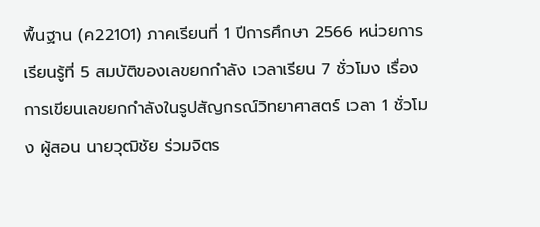พื้นฐาน (ค22101) ภาคเรียนที่ 1 ปีการศึกษา 2566 หน่วยการเรียนรู้ที่ 5 สมบัติของเลขยกกำลัง เวลาเรียน 7 ชั่วโมง เรื่อง การเขียนเลขยกกำลังในรูปสัญกรณ์วิทยาศาสตร์ เวลา 1 ชั่วโมง ผู้สอน นายวุฒิชัย ร่วมจิตร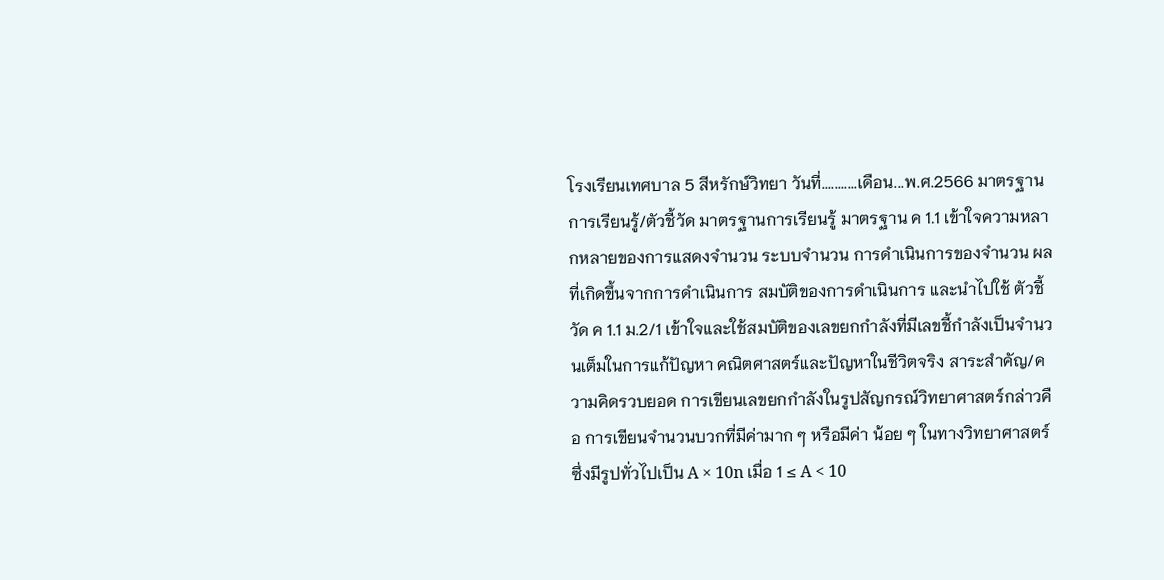โรงเรียนเทศบาล 5 สีหรักษ์วิทยา วันที่...........เดือน...พ.ศ.2566 มาตรฐานการเรียนรู้/ตัวชี้วัด มาตรฐานการเรียนรู้ มาตรฐาน ค 1.1 เข้าใจความหลากหลายของการแสดงจำนวน ระบบจำนวน การดำเนินการของจำนวน ผลที่เกิดขึ้นจากการดำเนินการ สมบัติของการดำเนินการ และนำไปใช้ ตัวชี้วัด ค 1.1 ม.2/1 เข้าใจและใช้สมบัติของเลขยกกำลังที่มีเลขชี้กำลังเป็นจำนวนเต็มในการแก้ปัญหา คณิตศาสตร์และปัญหาในชีวิตจริง สาระสำคัญ/ความคิดรวบยอด การเขียนเลขยกกำลังในรูปสัญกรณ์วิทยาศาสตร์กล่าวคือ การเขียนจำนวนบวกที่มีค่ามาก ๆ หรือมีค่า น้อย ๆ ในทางวิทยาศาสตร์ ซึ่งมีรูปทั่วไปเป็น A × 10n เมื่อ 1 ≤ A < 10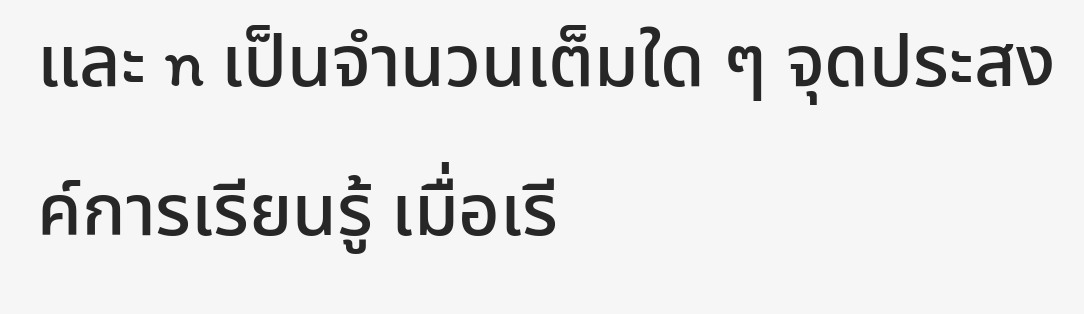และ n เป็นจำนวนเต็มใด ๆ จุดประสงค์การเรียนรู้ เมื่อเรี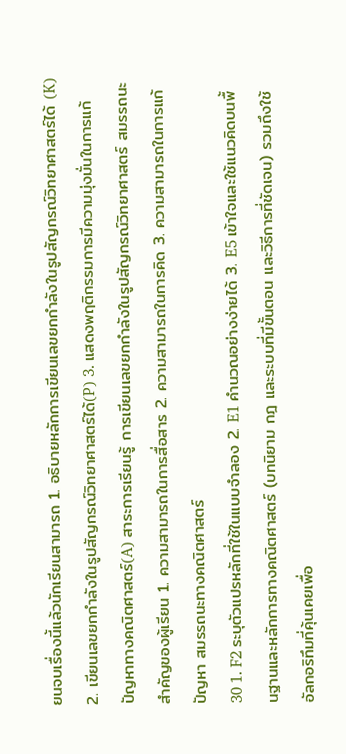ยนจบเรื่องนี้แล้วนักเรียนสามารถ 1. อธิบายหลักการเขียนเลขยกกำลังในรูปสัญกรณ์วิทยาศาสตร์ได้ (K) 2. เขียนเลขยกกำลังในรูปสัญกรณ์วิทยาศาสตร์ได้(P) 3. แสดงพฤติกรรมการมีความมุ่งมั่นในการแก้ปัญหาทางคณิตศาสตร์(A) สาระการเรียนรู้ การเขียนเลขยกกำลังในรูปสัญกรณ์วิทยาศาสตร์ สมรรถนะสำคัญของผู้เรียน 1. ความสามารถในการสื่อสาร 2. ความสามารถในการคิด 3. ความสามารถในการแก้ปัญหา สมรรถนะทางคณิตศาสตร์
30 1. F2 ระบุตัวแปรหลักที่ใช้ในแบบจำลอง 2. E1 คำนวณอย่างง่ายได้ 3. E5 เข้าใจและใช้แนวคิดบนพื้นฐานและหลักการทางคณิตศาสตร์ (บทนิยาม กฎ และระบบที่มีขั้นตอน และวิธีการที่ชัดเจน) รวมถึงใช้อัลกอริทึมที่คุ้นเคยเพื่อ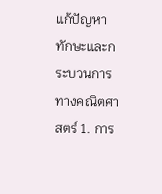แก้ปัญหา ทักษะและกระบวนการทางคณิตศาสตร์ 1. การ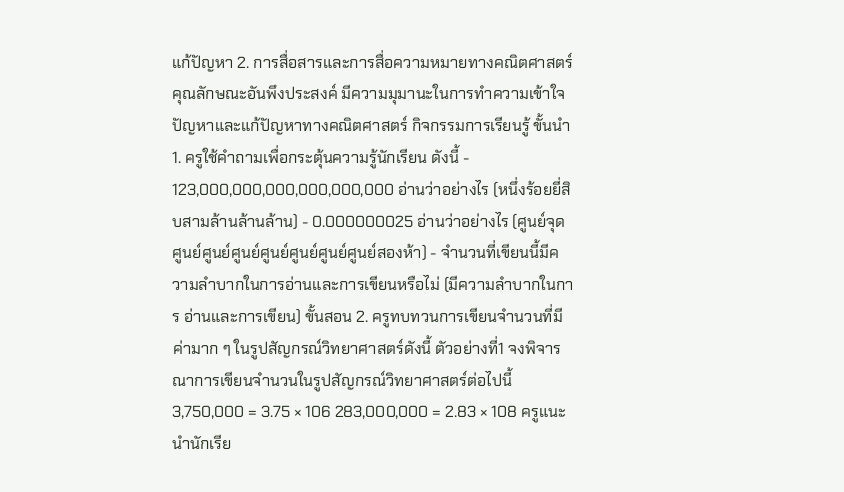แก้ปัญหา 2. การสื่อสารและการสื่อความหมายทางคณิตศาสตร์ คุณลักษณะอันพึงประสงค์ มีความมุมานะในการทำความเข้าใจปัญหาและแก้ปัญหาทางคณิตศาสตร์ กิจกรรมการเรียนรู้ ขั้นนำ 1. ครูใช้คำถามเพื่อกระตุ้นความรู้นักเรียน ดังนี้ - 123,000,000,000,000,000,000 อ่านว่าอย่างไร (หนึ่งร้อยยี่สิบสามล้านล้านล้าน) - 0.000000025 อ่านว่าอย่างไร (ศูนย์จุดศูนย์ศูนย์ศูนย์ศูนย์ศูนย์ศูนย์ศูนย์สองห้า) - จำนวนที่เขียนนี้มีความลำบากในการอ่านและการเขียนหรือไม่ (มีความลำบากในการ อ่านและการเขียน) ขั้นสอน 2. ครูทบทวนการเขียนจำนวนที่มีค่ามาก ๆ ในรูปสัญกรณ์วิทยาศาสตร์ดังนี้ ตัวอย่างที่1 จงพิจารณาการเขียนจำนวนในรูปสัญกรณ์วิทยาศาสตร์ต่อไปนี้ 3,750,000 = 3.75 × 106 283,000,000 = 2.83 × 108 ครูแนะนำนักเรีย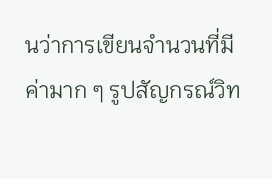นว่าการเขียนจำนวนที่มีค่ามาก ๆ รูปสัญกรณ์วิท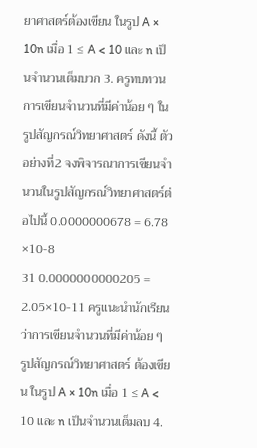ยาศาสตร์ต้องเขียน ในรูป A × 10n เมื่อ 1 ≤ A < 10 และ n เป็นจำนวนเต็มบวก 3. ครูทบทวนการเขียนจำนวนที่มีค่าน้อย ๆ ในรูปสัญกรณ์วิทยาศาสตร์ ดังนี้ ตัวอย่างที่2 จงพิจารณาการเขียนจำนวนในรูปสัญกรณ์วิทยาศาสตร์ต่อไปนี้ 0.0000000678 = 6.78 ×10-8
31 0.0000000000205 = 2.05×10-11 ครูแนะนำนักเรียนว่าการเขียนจำนวนที่มีค่าน้อย ๆ รูปสัญกรณ์วิทยาศาสตร์ ต้องเขียน ในรูป A × 10n เมื่อ 1 ≤ A < 10 และ n เป็นจำนวนเต็มลบ 4.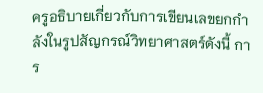ครูอธิบายเกี่ยวกับการเขียนเลขยกกำลังในรูปสัญกรณ์วิทยาศาสตร์ดังนี้ การ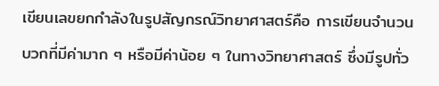เขียนเลขยกกำลังในรูปสัญกรณ์วิทยาศาสตร์คือ การเขียนจำนวนบวกที่มีค่ามาก ๆ หรือมีค่าน้อย ๆ ในทางวิทยาศาสตร์ ซึ่งมีรูปทั่ว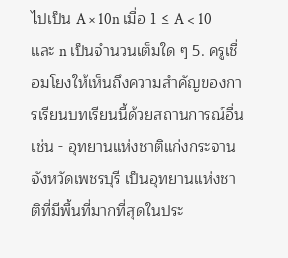ไปเป็น A × 10n เมื่อ 1 ≤ A < 10 และ n เป็นจำนวนเต็มใด ๆ 5. ครูเชื่อมโยงให้เห็นถึงความสำคัญของการเรียนบทเรียนนี้ด้วยสถานการณ์อื่น เช่น - อุทยานแห่งชาติแก่งกระจาน จังหวัดเพชรบุรี เป็นอุทยานแห่งชาติที่มีพื้นที่มากที่สุดในประ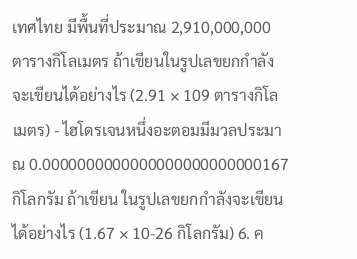เทศไทย มีพื้นที่ประมาณ 2,910,000,000 ตารางกิโลเมตร ถ้าเขียนในรูปเลขยกกำลังจะเขียนได้อย่างไร (2.91 × 109 ตารางกิโลเมตร) - ไฮโดรเจนหนึ่งอะตอมมีมวลประมาณ 0.0000000000000000000000000167 กิโลกรัม ถ้าเขียน ในรูปเลขยกกำลังจะเขียนได้อย่างไร (1.67 × 10-26 กิโลกรัม) 6. ค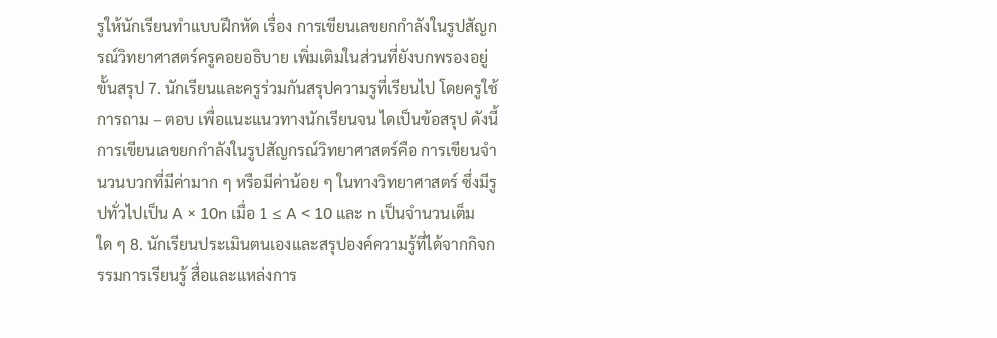รูให้นักเรียนทำแบบฝึกหัด เรื่อง การเขียนเลขยกกำลังในรูปสัญกรณ์วิทยาศาสตร์ครูคอยอธิบาย เพิ่มเติมในส่วนที่ยังบกพรองอยู่ ขั้นสรุป 7. นักเรียนและครูร่วมกันสรุปความรูที่เรียนไป โดยครูใช้การถาม – ตอบ เพื่อแนะแนวทางนักเรียนจน ไดเป็นข้อสรุป ดังนี้ การเขียนเลขยกกำลังในรูปสัญกรณ์วิทยาศาสตร์คือ การเขียนจำนวนบวกที่มีค่ามาก ๆ หรือมีค่าน้อย ๆ ในทางวิทยาศาสตร์ ซึ่งมีรูปทั่วไปเป็น A × 10n เมื่อ 1 ≤ A < 10 และ n เป็นจำนวนเต็มใด ๆ 8. นักเรียนประเมินตนเองและสรุปองค์ความรู้ที่ได้จากกิจกรรมการเรียนรู้ สื่อและแหล่งการ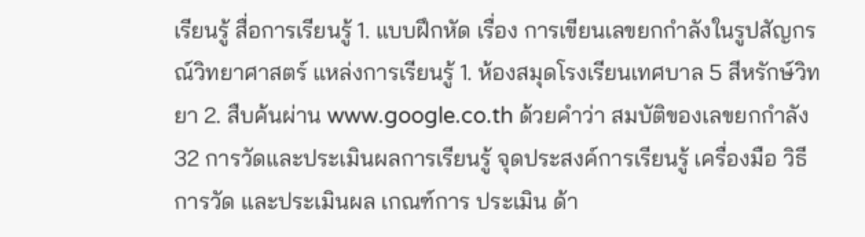เรียนรู้ สื่อการเรียนรู้ 1. แบบฝึกหัด เรื่อง การเขียนเลขยกกำลังในรูปสัญกรณ์วิทยาศาสตร์ แหล่งการเรียนรู้ 1. ห้องสมุดโรงเรียนเทศบาล 5 สีหรักษ์วิทยา 2. สืบค้นผ่าน www.google.co.th ด้วยคำว่า สมบัติของเลขยกกำลัง
32 การวัดและประเมินผลการเรียนรู้ จุดประสงค์การเรียนรู้ เครื่องมือ วิธีการวัด และประเมินผล เกณฑ์การ ประเมิน ด้า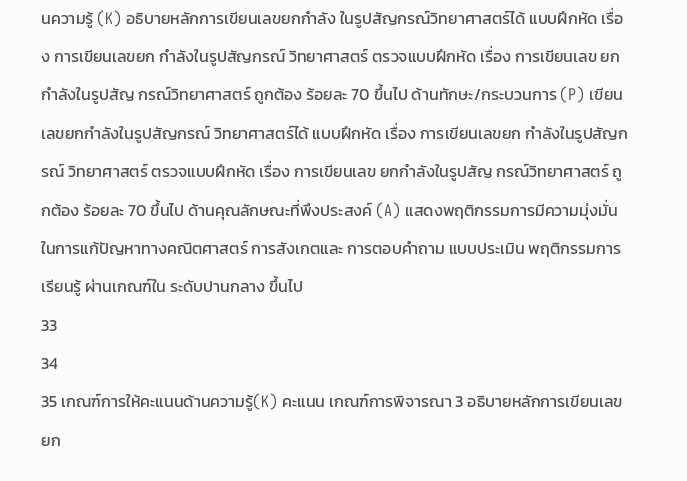นความรู้ (K) อธิบายหลักการเขียนเลขยกกำลัง ในรูปสัญกรณ์วิทยาศาสตร์ได้ แบบฝึกหัด เรื่อง การเขียนเลขยก กำลังในรูปสัญกรณ์ วิทยาศาสตร์ ตรวจแบบฝึกหัด เรื่อง การเขียนเลข ยกกำลังในรูปสัญ กรณ์วิทยาศาสตร์ ถูกต้อง ร้อยละ 70 ขึ้นไป ด้านทักษะ/กระบวนการ (P) เขียนเลขยกกำลังในรูปสัญกรณ์ วิทยาศาสตร์ได้ แบบฝึกหัด เรื่อง การเขียนเลขยก กำลังในรูปสัญกรณ์ วิทยาศาสตร์ ตรวจแบบฝึกหัด เรื่อง การเขียนเลข ยกกำลังในรูปสัญ กรณ์วิทยาศาสตร์ ถูกต้อง ร้อยละ 70 ขึ้นไป ด้านคุณลักษณะที่พึงประสงค์ (A) แสดงพฤติกรรมการมีความมุ่งมั่น ในการแก้ปัญหาทางคณิตศาสตร์ การสังเกตและ การตอบคำถาม แบบประเมิน พฤติกรรมการ เรียนรู้ ผ่านเกณฑ์ใน ระดับปานกลาง ขึ้นไป
33
34
35 เกณฑ์การให้คะแนนด้านความรู้(K) คะแนน เกณฑ์การพิจารณา 3 อธิบายหลักการเขียนเลขยก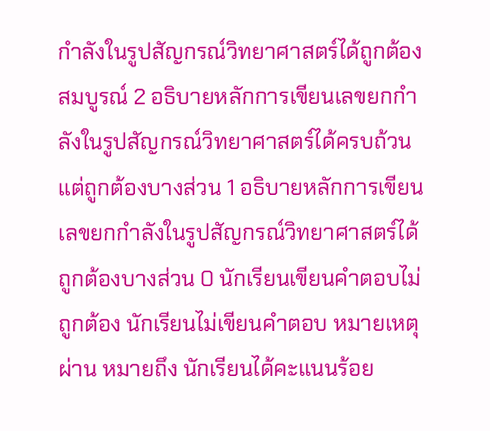กำลังในรูปสัญกรณ์วิทยาศาสตร์ได้ถูกต้องสมบูรณ์ 2 อธิบายหลักการเขียนเลขยกกำลังในรูปสัญกรณ์วิทยาศาสตร์ได้ครบถ้วน แต่ถูกต้องบางส่วน 1 อธิบายหลักการเขียนเลขยกกำลังในรูปสัญกรณ์วิทยาศาสตร์ได้ถูกต้องบางส่วน 0 นักเรียนเขียนคำตอบไม่ถูกต้อง นักเรียนไม่เขียนคำตอบ หมายเหตุ ผ่าน หมายถึง นักเรียนได้คะแนนร้อย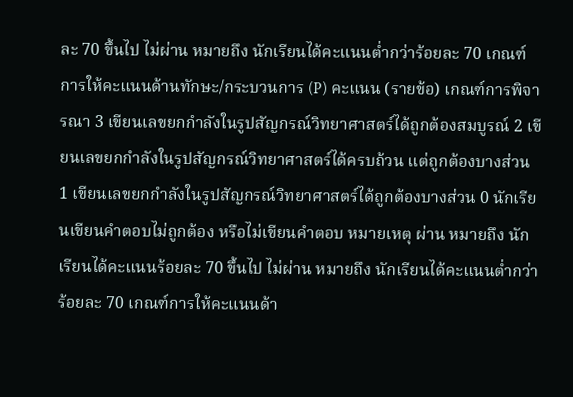ละ 70 ขึ้นไป ไม่ผ่าน หมายถึง นักเรียนได้คะแนนต่ำกว่าร้อยละ 70 เกณฑ์การให้คะแนนด้านทักษะ/กระบวนการ (P) คะแนน (รายข้อ) เกณฑ์การพิจารณา 3 เขียนเลขยกกำลังในรูปสัญกรณ์วิทยาศาสตร์ได้ถูกต้องสมบูรณ์ 2 เขียนเลขยกกำลังในรูปสัญกรณ์วิทยาศาสตร์ได้ครบถ้วน แต่ถูกต้องบางส่วน 1 เขียนเลขยกกำลังในรูปสัญกรณ์วิทยาศาสตร์ได้ถูกต้องบางส่วน 0 นักเรียนเขียนคำตอบไม่ถูกต้อง หรือไม่เขียนคำตอบ หมายเหตุ ผ่าน หมายถึง นักเรียนได้คะแนนร้อยละ 70 ขึ้นไป ไม่ผ่าน หมายถึง นักเรียนได้คะแนนต่ำกว่าร้อยละ 70 เกณฑ์การให้คะแนนด้า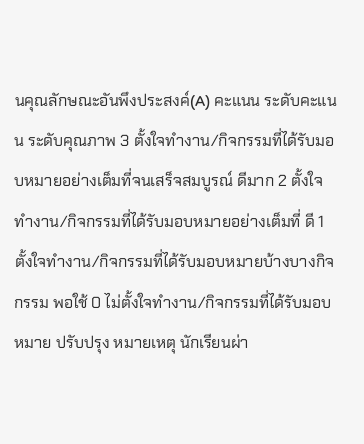นคุณลักษณะอันพึงประสงค์(A) คะแนน ระดับคะแนน ระดับคุณภาพ 3 ตั้งใจทำงาน/กิจกรรมที่ได้รับมอบหมายอย่างเต็มที่จนเสร็จสมบูรณ์ ดีมาก 2 ตั้งใจทำงาน/กิจกรรมที่ได้รับมอบหมายอย่างเต็มที่ ดี 1 ตั้งใจทำงาน/กิจกรรมที่ได้รับมอบหมายบ้างบางกิจกรรม พอใช้ 0 ไม่ตั้งใจทำงาน/กิจกรรมที่ได้รับมอบหมาย ปรับปรุง หมายเหตุ นักเรียนผ่า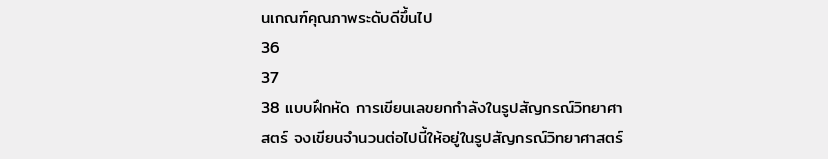นเกณฑ์คุณภาพระดับดีขึ้นไป
36
37
38 แบบฝึกหัด การเขียนเลขยกกำลังในรูปสัญกรณ์วิทยาศาสตร์ จงเขียนจำนวนต่อไปนี้ให้อยู่ในรูปสัญกรณ์วิทยาศาสตร์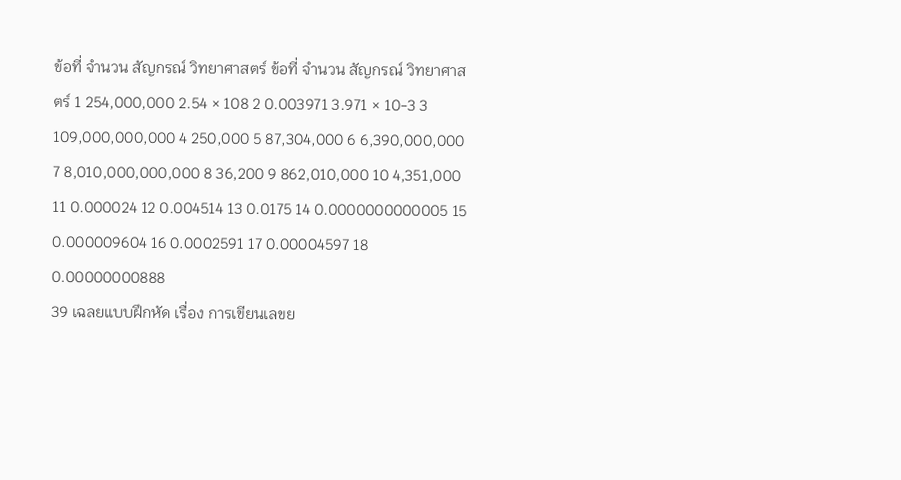ข้อที่ จำนวน สัญกรณ์ วิทยาศาสตร์ ข้อที่ จำนวน สัญกรณ์ วิทยาศาสตร์ 1 254,000,000 2.54 × 108 2 0.003971 3.971 × 10-3 3 109,000,000,000 4 250,000 5 87,304,000 6 6,390,000,000 7 8,010,000,000,000 8 36,200 9 862,010,000 10 4,351,000 11 0.000024 12 0.004514 13 0.0175 14 0.0000000000005 15 0.000009604 16 0.0002591 17 0.00004597 18 0.00000000888
39 เฉลยแบบฝึกหัด เรื่อง การเขียนเลขย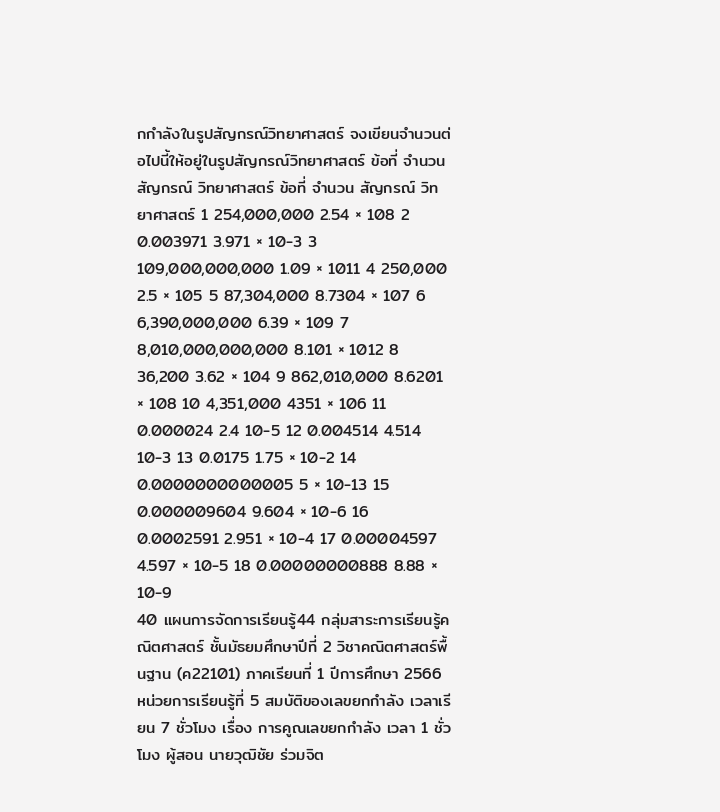กกำลังในรูปสัญกรณ์วิทยาศาสตร์ จงเขียนจำนวนต่อไปนี้ให้อยู่ในรูปสัญกรณ์วิทยาศาสตร์ ข้อที่ จำนวน สัญกรณ์ วิทยาศาสตร์ ข้อที่ จำนวน สัญกรณ์ วิทยาศาสตร์ 1 254,000,000 2.54 × 108 2 0.003971 3.971 × 10-3 3 109,000,000,000 1.09 × 1011 4 250,000 2.5 × 105 5 87,304,000 8.7304 × 107 6 6,390,000,000 6.39 × 109 7 8,010,000,000,000 8.101 × 1012 8 36,200 3.62 × 104 9 862,010,000 8.6201 × 108 10 4,351,000 4351 × 106 11 0.000024 2.4 10-5 12 0.004514 4.514 10-3 13 0.0175 1.75 × 10-2 14 0.0000000000005 5 × 10-13 15 0.000009604 9.604 × 10-6 16 0.0002591 2.951 × 10-4 17 0.00004597 4.597 × 10-5 18 0.00000000888 8.88 × 10-9
40 แผนการจัดการเรียนรู้44 กลุ่มสาระการเรียนรู้คณิตศาสตร์ ชั้นมัธยมศึกษาปีที่ 2 วิชาคณิตศาสตร์พื้นฐาน (ค22101) ภาคเรียนที่ 1 ปีการศึกษา 2566 หน่วยการเรียนรู้ที่ 5 สมบัติของเลขยกกำลัง เวลาเรียน 7 ชั่วโมง เรื่อง การคูณเลขยกกำลัง เวลา 1 ชั่วโมง ผู้สอน นายวุฒิชัย ร่วมจิต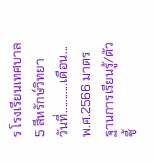ร โรงเรียนเทศบาล 5 สีหรักษ์วิทยา วันที่...........เดือน...พ.ศ.2566 มาตรฐานการเรียนรู้/ตัวชี้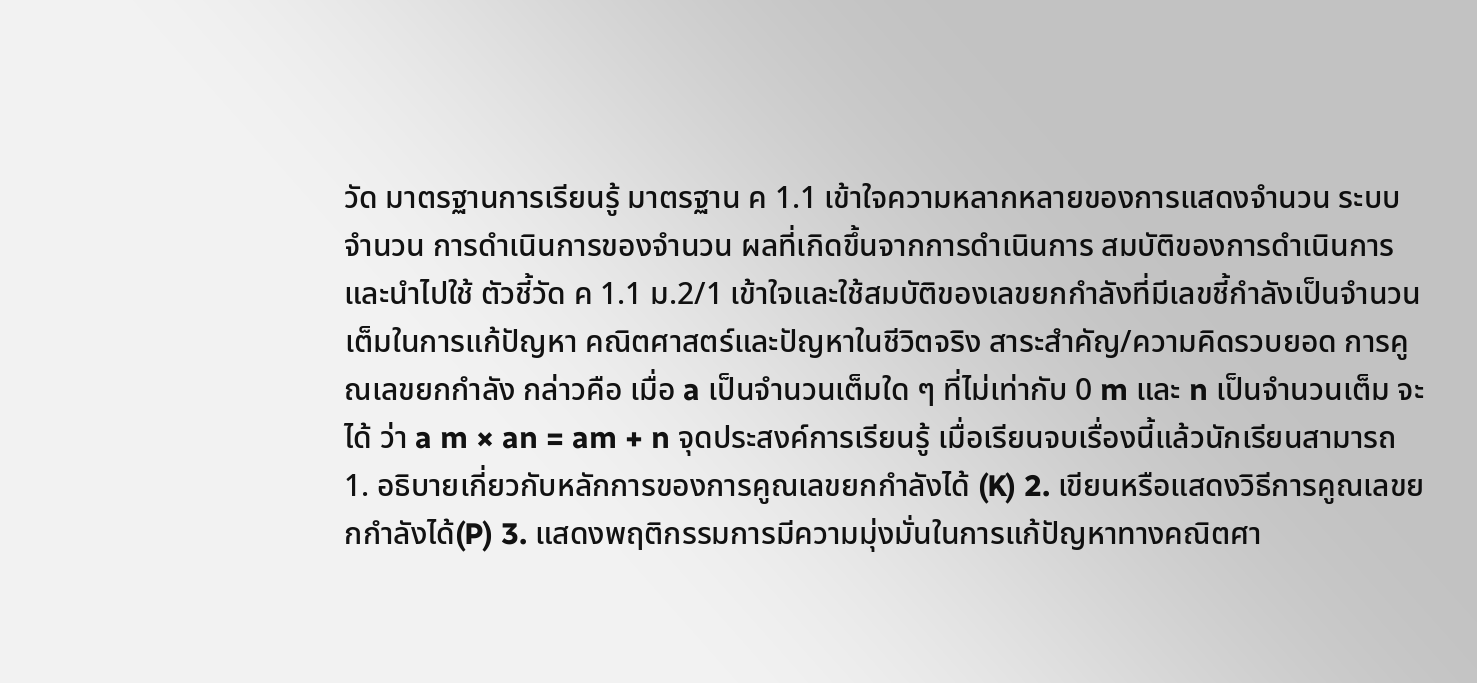วัด มาตรฐานการเรียนรู้ มาตรฐาน ค 1.1 เข้าใจความหลากหลายของการแสดงจำนวน ระบบจำนวน การดำเนินการของจำนวน ผลที่เกิดขึ้นจากการดำเนินการ สมบัติของการดำเนินการ และนำไปใช้ ตัวชี้วัด ค 1.1 ม.2/1 เข้าใจและใช้สมบัติของเลขยกกำลังที่มีเลขชี้กำลังเป็นจำนวนเต็มในการแก้ปัญหา คณิตศาสตร์และปัญหาในชีวิตจริง สาระสำคัญ/ความคิดรวบยอด การคูณเลขยกกำลัง กล่าวคือ เมื่อ a เป็นจำนวนเต็มใด ๆ ที่ไม่เท่ากับ 0 m และ n เป็นจำนวนเต็ม จะได้ ว่า a m × an = am + n จุดประสงค์การเรียนรู้ เมื่อเรียนจบเรื่องนี้แล้วนักเรียนสามารถ 1. อธิบายเกี่ยวกับหลักการของการคูณเลขยกกำลังได้ (K) 2. เขียนหรือแสดงวิธีการคูณเลขยกกำลังได้(P) 3. แสดงพฤติกรรมการมีความมุ่งมั่นในการแก้ปัญหาทางคณิตศา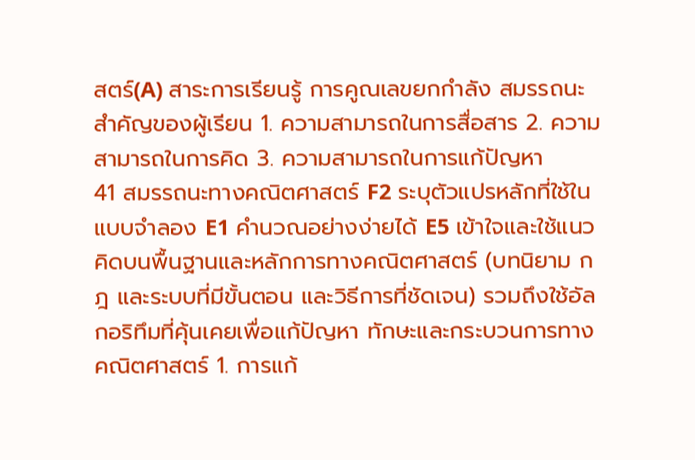สตร์(A) สาระการเรียนรู้ การคูณเลขยกกำลัง สมรรถนะสำคัญของผู้เรียน 1. ความสามารถในการสื่อสาร 2. ความสามารถในการคิด 3. ความสามารถในการแก้ปัญหา
41 สมรรถนะทางคณิตศาสตร์ F2 ระบุตัวแปรหลักที่ใช้ในแบบจำลอง E1 คำนวณอย่างง่ายได้ E5 เข้าใจและใช้แนวคิดบนพื้นฐานและหลักการทางคณิตศาสตร์ (บทนิยาม กฎ และระบบที่มีขั้นตอน และวิธีการที่ชัดเจน) รวมถึงใช้อัลกอริทึมที่คุ้นเคยเพื่อแก้ปัญหา ทักษะและกระบวนการทางคณิตศาสตร์ 1. การแก้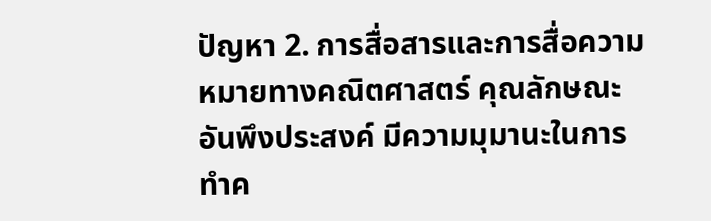ปัญหา 2. การสื่อสารและการสื่อความหมายทางคณิตศาสตร์ คุณลักษณะอันพึงประสงค์ มีความมุมานะในการทำค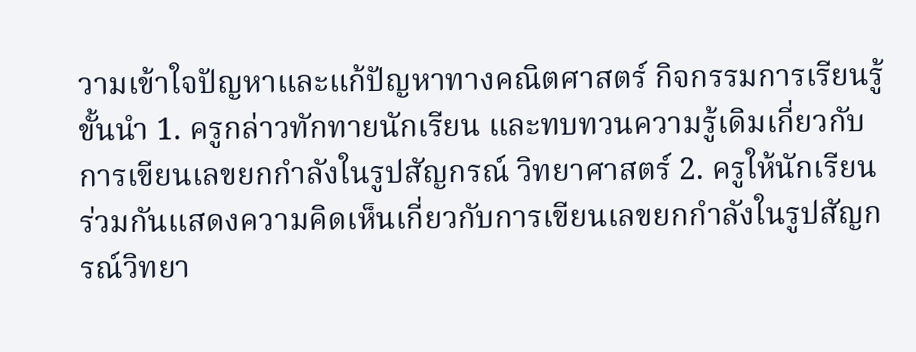วามเข้าใจปัญหาและแก้ปัญหาทางคณิตศาสตร์ กิจกรรมการเรียนรู้ ขั้นนำ 1. ครูกล่าวทักทายนักเรียน และทบทวนความรู้เดิมเกี่ยวกับการเขียนเลขยกกำลังในรูปสัญกรณ์ วิทยาศาสตร์ 2. ครูให้นักเรียนร่วมกันแสดงความคิดเห็นเกี่ยวกับการเขียนเลขยกกำลังในรูปสัญกรณ์วิทยา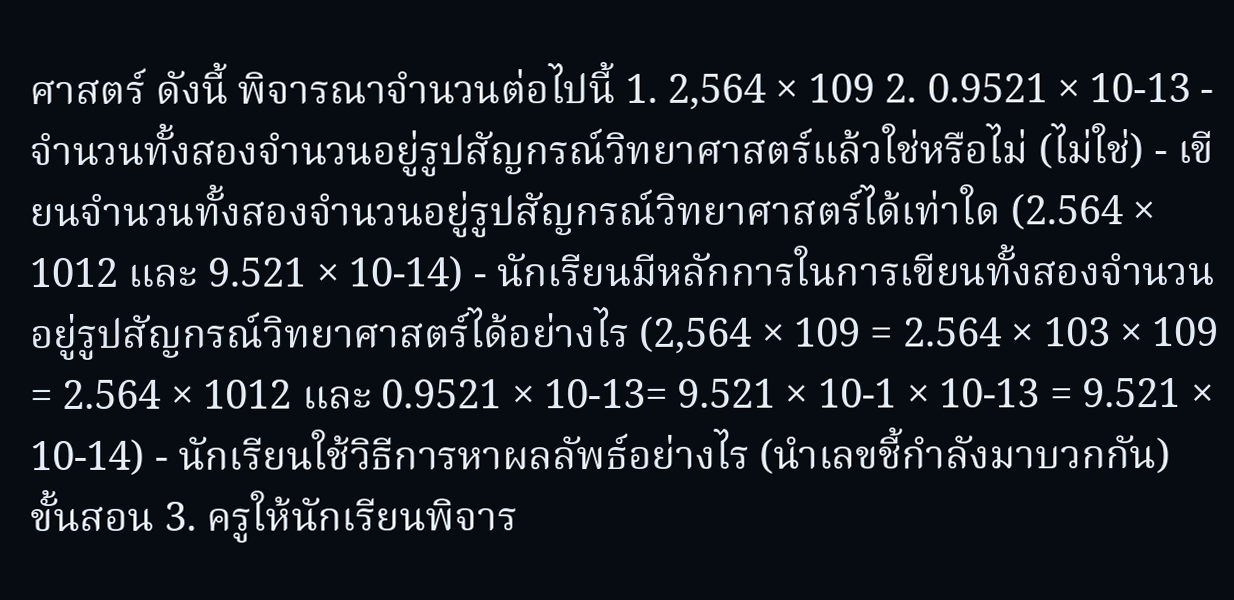ศาสตร์ ดังนี้ พิจารณาจำนวนต่อไปนี้ 1. 2,564 × 109 2. 0.9521 × 10-13 - จำนวนทั้งสองจำนวนอยู่รูปสัญกรณ์วิทยาศาสตร์แล้วใช่หรือไม่ (ไม่ใช่) - เขียนจำนวนทั้งสองจำนวนอยู่รูปสัญกรณ์วิทยาศาสตร์ได้เท่าใด (2.564 × 1012 และ 9.521 × 10-14) - นักเรียนมีหลักการในการเขียนทั้งสองจำนวนอยู่รูปสัญกรณ์วิทยาศาสตร์ได้อย่างไร (2,564 × 109 = 2.564 × 103 × 109 = 2.564 × 1012 และ 0.9521 × 10-13= 9.521 × 10-1 × 10-13 = 9.521 × 10-14) - นักเรียนใช้วิธีการหาผลลัพธ์อย่างไร (นำเลขชี้กำลังมาบวกกัน) ขั้นสอน 3. ครูให้นักเรียนพิจาร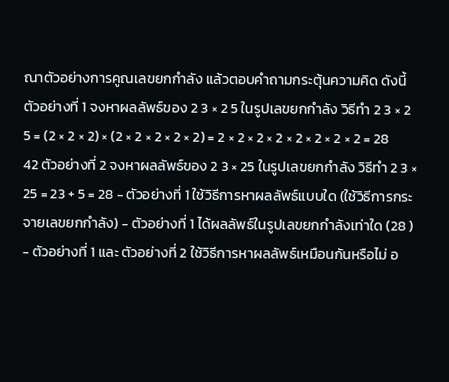ณาตัวอย่างการคูณเลขยกกำลัง แล้วตอบคำถามกระตุ้นความคิด ดังนี้ ตัวอย่างที่ 1 จงหาผลลัพธ์ของ 2 3 × 2 5 ในรูปเลขยกกำลัง วิธีทำ 2 3 × 2 5 = (2 × 2 × 2) × (2 × 2 × 2 × 2 × 2) = 2 × 2 × 2 × 2 × 2 × 2 × 2 × 2 = 28
42 ตัวอย่างที่ 2 จงหาผลลัพธ์ของ 2 3 × 25 ในรูปเลขยกกำลัง วิธีทำ 2 3 × 25 = 23 + 5 = 28 - ตัวอย่างที่ 1 ใช้วิธีการหาผลลัพธ์แบบใด (ใช้วิธีการกระจายเลขยกกำลัง) - ตัวอย่างที่ 1 ได้ผลลัพธ์ในรูปเลขยกกำลังเท่าใด (28 ) - ตัวอย่างที่ 1 และ ตัวอย่างที่ 2 ใช้วิธีการหาผลลัพธ์เหมือนกันหรือไม่ อ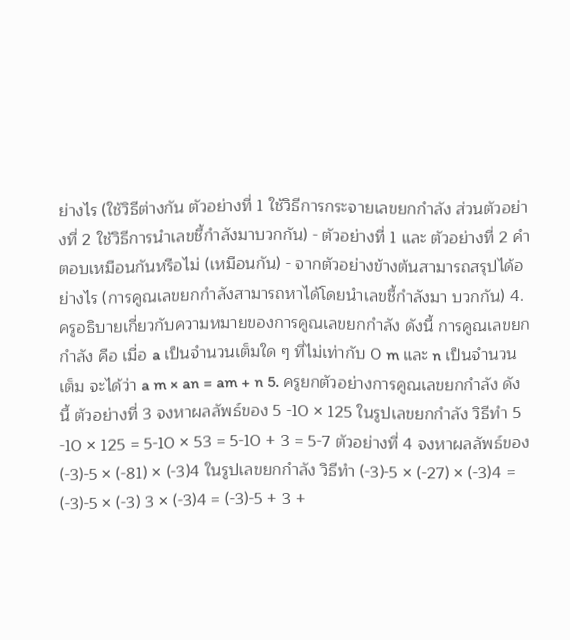ย่างไร (ใช้วิธีต่างกัน ตัวอย่างที่ 1 ใช้วิธีการกระจายเลขยกกำลัง ส่วนตัวอย่างที่ 2 ใช้วิธีการนำเลขชี้กำลังมาบวกกัน) - ตัวอย่างที่ 1 และ ตัวอย่างที่ 2 คำตอบเหมือนกันหรือไม่ (เหมือนกัน) - จากตัวอย่างข้างต้นสามารถสรุปได้อย่างไร (การคูณเลขยกกำลังสามารถหาได้โดยนำเลขชี้กำลังมา บวกกัน) 4. ครูอธิบายเกี่ยวกับความหมายของการคูณเลขยกกำลัง ดังนี้ การคูณเลขยกกำลัง คือ เมื่อ a เป็นจำนวนเต็มใด ๆ ที่ไม่เท่ากับ 0 m และ n เป็นจำนวนเต็ม จะได้ว่า a m × an = am + n 5. ครูยกตัวอย่างการคูณเลขยกกำลัง ดังนี้ ตัวอย่างที่ 3 จงหาผลลัพธ์ของ 5 -10 × 125 ในรูปเลขยกกำลัง วิธีทำ 5 -10 × 125 = 5-10 × 53 = 5-10 + 3 = 5-7 ตัวอย่างที่ 4 จงหาผลลัพธ์ของ (-3)-5 × (-81) × (-3)4 ในรูปเลขยกกำลัง วิธีทำ (-3)-5 × (-27) × (-3)4 = (-3)-5 × (-3) 3 × (-3)4 = (-3)-5 + 3 +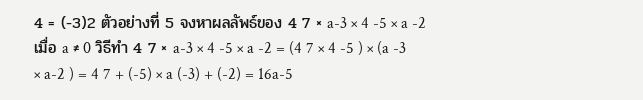4 = (-3)2 ตัวอย่างที่ 5 จงหาผลลัพธ์ของ 4 7 × a-3 × 4 -5 × a -2 เมื่อ a ≠ 0 วิธีทำ 4 7 × a-3 × 4 -5 × a -2 = (4 7 × 4 -5 ) × (a -3 × a-2 ) = 4 7 + (-5) × a (-3) + (-2) = 16a-5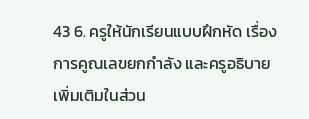43 6. ครูให้นักเรียนแบบฝึกหัด เรื่อง การคูณเลขยกกำลัง และครูอธิบายเพิ่มเติมในส่วน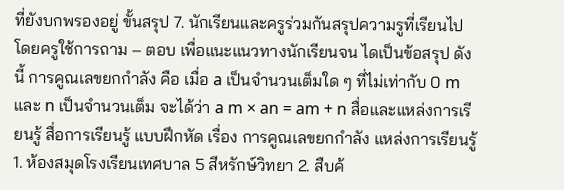ที่ยังบกพรองอยู่ ขั้นสรุป 7. นักเรียนและครูร่วมกันสรุปความรูที่เรียนไป โดยครูใช้การถาม – ตอบ เพื่อแนะแนวทางนักเรียนจน ไดเป็นข้อสรุป ดังนี้ การคูณเลขยกกำลัง คือ เมื่อ a เป็นจำนวนเต็มใด ๆ ที่ไม่เท่ากับ 0 m และ n เป็นจำนวนเต็ม จะได้ว่า a m × an = am + n สื่อและแหล่งการเรียนรู้ สื่อการเรียนรู้ แบบฝึกหัด เรื่อง การคูณเลขยกกำลัง แหล่งการเรียนรู้ 1. ห้องสมุดโรงเรียนเทศบาล 5 สีหรักษ์วิทยา 2. สืบค้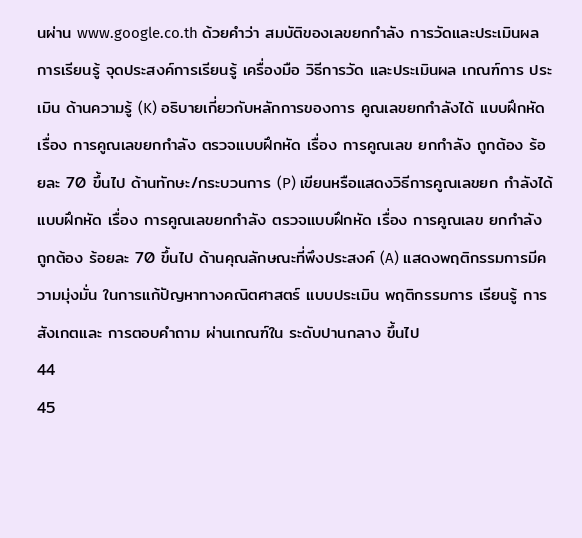นผ่าน www.google.co.th ด้วยคำว่า สมบัติของเลขยกกำลัง การวัดและประเมินผลการเรียนรู้ จุดประสงค์การเรียนรู้ เครื่องมือ วิธีการวัด และประเมินผล เกณฑ์การ ประเมิน ด้านความรู้ (K) อธิบายเกี่ยวกับหลักการของการ คูณเลขยกกำลังได้ แบบฝึกหัด เรื่อง การคูณเลขยกกำลัง ตรวจแบบฝึกหัด เรื่อง การคูณเลข ยกกำลัง ถูกต้อง ร้อยละ 70 ขึ้นไป ด้านทักษะ/กระบวนการ (P) เขียนหรือแสดงวิธีการคูณเลขยก กำลังได้ แบบฝึกหัด เรื่อง การคูณเลขยกกำลัง ตรวจแบบฝึกหัด เรื่อง การคูณเลข ยกกำลัง ถูกต้อง ร้อยละ 70 ขึ้นไป ด้านคุณลักษณะที่พึงประสงค์ (A) แสดงพฤติกรรมการมีความมุ่งมั่น ในการแก้ปัญหาทางคณิตศาสตร์ แบบประเมิน พฤติกรรมการ เรียนรู้ การสังเกตและ การตอบคำถาม ผ่านเกณฑ์ใน ระดับปานกลาง ขึ้นไป
44
45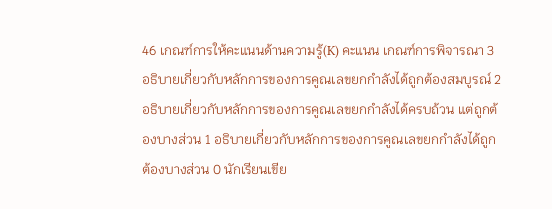46 เกณฑ์การให้คะแนนด้านความรู้(K) คะแนน เกณฑ์การพิจารณา 3 อธิบายเกี่ยวกับหลักการของการคูณเลขยกกำลังได้ถูกต้องสมบูรณ์ 2 อธิบายเกี่ยวกับหลักการของการคูณเลขยกกำลังได้ครบถ้วน แต่ถูกต้องบางส่วน 1 อธิบายเกี่ยวกับหลักการของการคูณเลขยกกำลังได้ถูกต้องบางส่วน 0 นักเรียนเขีย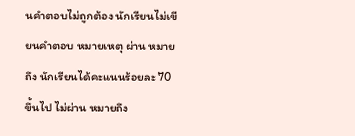นคำตอบไม่ถูกต้อง นักเรียนไม่เขียนคำตอบ หมายเหตุ ผ่าน หมายถึง นักเรียนได้คะแนนร้อยละ 70 ขึ้นไป ไม่ผ่าน หมายถึง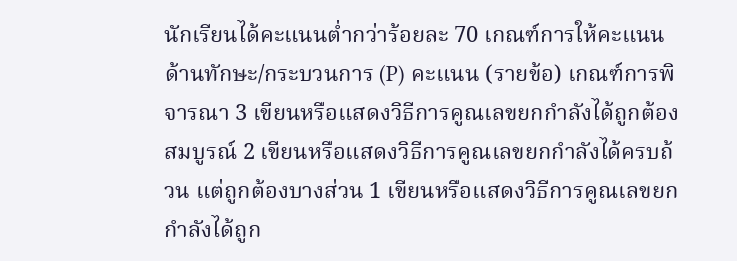นักเรียนได้คะแนนต่ำกว่าร้อยละ 70 เกณฑ์การให้คะแนนด้านทักษะ/กระบวนการ (P) คะแนน (รายข้อ) เกณฑ์การพิจารณา 3 เขียนหรือแสดงวิธีการคูณเลขยกกำลังได้ถูกต้องสมบูรณ์ 2 เขียนหรือแสดงวิธีการคูณเลขยกกำลังได้ครบถ้วน แต่ถูกต้องบางส่วน 1 เขียนหรือแสดงวิธีการคูณเลขยกกำลังได้ถูก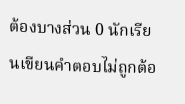ต้องบางส่วน 0 นักเรียนเขียนคำตอบไม่ถูกต้อ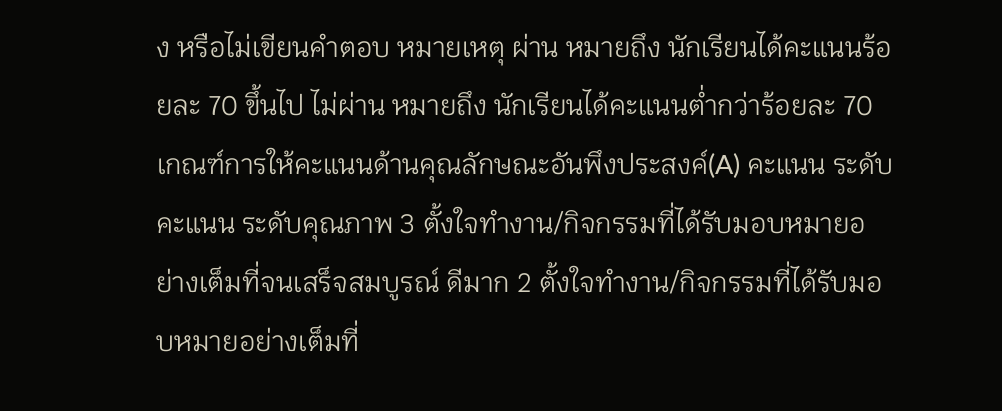ง หรือไม่เขียนคำตอบ หมายเหตุ ผ่าน หมายถึง นักเรียนได้คะแนนร้อยละ 70 ขึ้นไป ไม่ผ่าน หมายถึง นักเรียนได้คะแนนต่ำกว่าร้อยละ 70 เกณฑ์การให้คะแนนด้านคุณลักษณะอันพึงประสงค์(A) คะแนน ระดับคะแนน ระดับคุณภาพ 3 ตั้งใจทำงาน/กิจกรรมที่ได้รับมอบหมายอย่างเต็มที่จนเสร็จสมบูรณ์ ดีมาก 2 ตั้งใจทำงาน/กิจกรรมที่ได้รับมอบหมายอย่างเต็มที่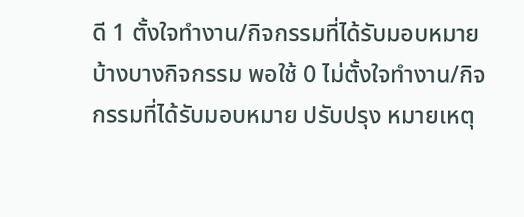ดี 1 ตั้งใจทำงาน/กิจกรรมที่ได้รับมอบหมายบ้างบางกิจกรรม พอใช้ 0 ไม่ตั้งใจทำงาน/กิจกรรมที่ได้รับมอบหมาย ปรับปรุง หมายเหตุ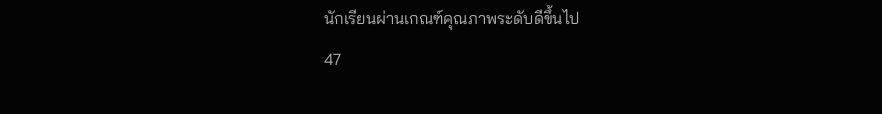นักเรียนผ่านเกณฑ์คุณภาพระดับดีขึ้นไป
47